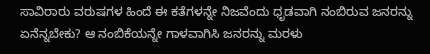ಸಾವಿರಾರು ವರುಷಗಳ ಹಿಂದೆ ಈ ಕತೆಗಳನ್ನೇ ನಿಜವೆಂದು ಧೃಡವಾಗಿ ನಂಬಿರುವ ಜನರನ್ನು ಏನೆನ್ನಬೇಕು? ಆ ನಂಬಿಕೆಯನ್ನೇ ಗಾಳವಾಗಿಸಿ ಜನರನ್ನು ಮರಳು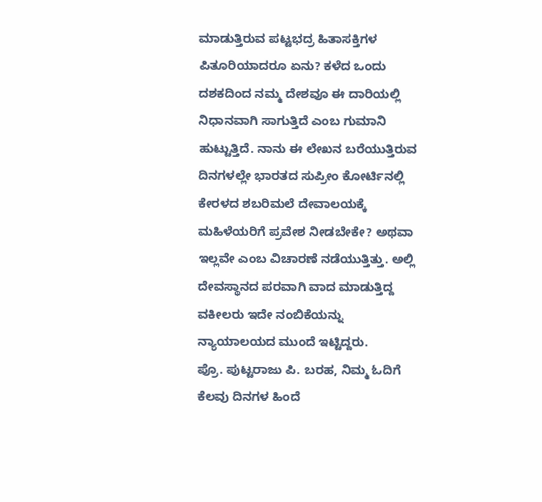ಮಾಡುತ್ತಿರುವ ಪಟ್ಟಭದ್ರ ಹಿತಾಸಕ್ತಿಗಳ ಪಿತೂರಿಯಾದರೂ ಏನು? ಕಳೆದ ಒಂದು ದಶಕದಿಂದ ನಮ್ಮ ದೇಶವೂ ಈ ದಾರಿಯಲ್ಲಿ ನಿಧಾನವಾಗಿ ಸಾಗುತ್ತಿದೆ ಎಂಬ ಗುಮಾನಿ ಹುಟ್ಟುತ್ತಿದೆ. ನಾನು ಈ ಲೇಖನ ಬರೆಯುತ್ತಿರುವ ದಿನಗಳಲ್ಲೇ ಭಾರತದ ಸುಪ್ರೀಂ ಕೋರ್ಟಿನಲ್ಲಿ ಕೇರಳದ ಶಬರಿಮಲೆ ದೇವಾಲಯಕ್ಕೆ ಮಹಿಳೆಯರಿಗೆ ಪ್ರವೇಶ ನೀಡಬೇಕೇ? ಅಥವಾ ಇಲ್ಲವೇ ಎಂಬ ವಿಚಾರಣೆ ನಡೆಯುತ್ತಿತ್ತು. ಅಲ್ಲಿ ದೇವಸ್ಥಾನದ ಪರವಾಗಿ ವಾದ ಮಾಡುತ್ತಿದ್ದ ವಕೀಲರು ಇದೇ ನಂಬಿಕೆಯನ್ನು ನ್ಯಾಯಾಲಯದ ಮುಂದೆ ಇಟ್ಟಿದ್ದರು.
ಪ್ರೊ. ಪುಟ್ಟರಾಜು ಪಿ. ಬರಹ, ನಿಮ್ಮ ಓದಿಗೆ
ಕೆಲವು ದಿನಗಳ ಹಿಂದೆ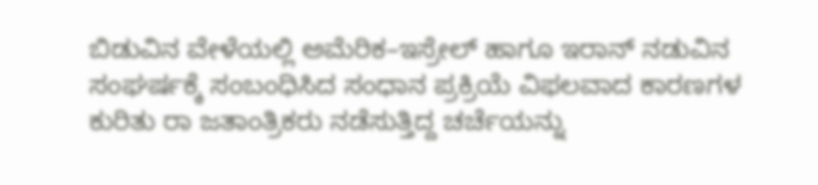ಬಿಡುವಿನ ವೇಳೆಯಲ್ಲಿ ಅಮೆರಿಕ–ಇಸ್ರೇಲ್ ಹಾಗೂ ಇರಾನ್ ನಡುವಿನ ಸಂಘರ್ಷಕ್ಕೆ ಸಂಬಂಧಿಸಿದ ಸಂಧಾನ ಪ್ರಕ್ರಿಯೆ ವಿಫಲವಾದ ಕಾರಣಗಳ ಕುರಿತು ರಾ ಜತಾಂತ್ರಿಕರು ನಡೆಸುತ್ತಿದ್ದ ಚರ್ಚೆಯನ್ನು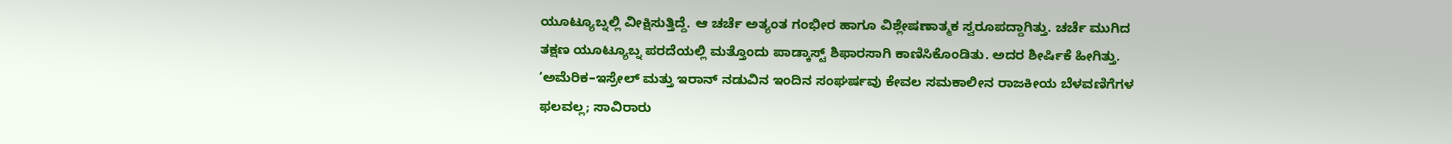ಯೂಟ್ಯೂಬ್ನಲ್ಲಿ ವೀಕ್ಷಿಸುತ್ತಿದ್ದೆ. ಆ ಚರ್ಚೆ ಅತ್ಯಂತ ಗಂಭೀರ ಹಾಗೂ ವಿಶ್ಲೇಷಣಾತ್ಮಕ ಸ್ವರೂಪದ್ದಾಗಿತ್ತು. ಚರ್ಚೆ ಮುಗಿದ ತಕ್ಷಣ ಯೂಟ್ಯೂಬ್ನ ಪರದೆಯಲ್ಲಿ ಮತ್ತೊಂದು ಪಾಡ್ಕಾಸ್ಟ್ ಶಿಫಾರಸಾಗಿ ಕಾಣಿಸಿಕೊಂಡಿತು. ಅದರ ಶೀರ್ಷಿಕೆ ಹೀಗಿತ್ತು. ‘ಅಮೆರಿಕ–ಇಸ್ರೇಲ್ ಮತ್ತು ಇರಾನ್ ನಡುವಿನ ಇಂದಿನ ಸಂಘರ್ಷವು ಕೇವಲ ಸಮಕಾಲೀನ ರಾಜಕೀಯ ಬೆಳವಣಿಗೆಗಳ ಫಲವಲ್ಲ; ಸಾವಿರಾರು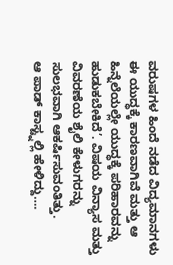ವರುಷಗಳ ಹಿಂದೆ ನಡೆದ ವಿದ್ಯಮಾನಗಳು ಈ ಯುದ್ಧಕ್ಕೆ ಕಾರಣವಾಗಿವೆ ಮತ್ತು ಆ ಹಿನ್ನೆಲೆಯಲ್ಲೇ ಯುದ್ಧಕ್ಕೆ ಪರಿಹಾರವನ್ನು ಹುಡುಕಬೇಕಿದೆ’. ವಿಷಯ ವಿನ್ಯಾಸ ಮತ್ತು ವಿವರಣೆಯ ಶೈಲಿ ಕೇಳುಗರನ್ನು ಸುಲಭವಾಗಿ ಆಕರ್ಷಿಸುವಂತಿತ್ತು.
ಆ ಪಾಡ್ ಕಾಸ್ಟ್ನಲ್ಲಿ ಹೇಳಿದ್ದು….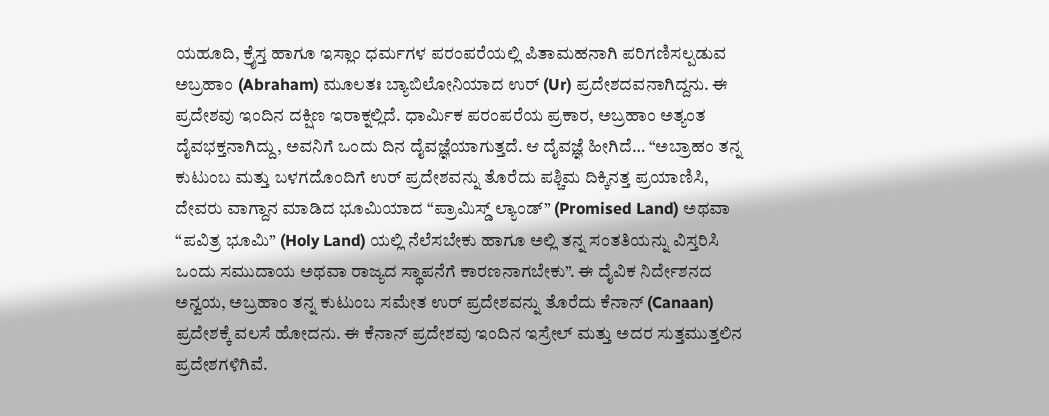ಯಹೂದಿ, ಕ್ರೈಸ್ತ ಹಾಗೂ ಇಸ್ಲಾಂ ಧರ್ಮಗಳ ಪರಂಪರೆಯಲ್ಲಿ ಪಿತಾಮಹನಾಗಿ ಪರಿಗಣಿಸಲ್ಪಡುವ ಅಬ್ರಹಾಂ (Abraham) ಮೂಲತಃ ಬ್ಯಾಬಿಲೋನಿಯಾದ ಉರ್ (Ur) ಪ್ರದೇಶದವನಾಗಿದ್ದನು. ಈ ಪ್ರದೇಶವು ಇಂದಿನ ದಕ್ಷಿಣ ಇರಾಕ್ನಲ್ಲಿದೆ. ಧಾರ್ಮಿಕ ಪರಂಪರೆಯ ಪ್ರಕಾರ, ಅಬ್ರಹಾಂ ಅತ್ಯಂತ ದೈವಭಕ್ತನಾಗಿದ್ದು, ಅವನಿಗೆ ಒಂದು ದಿನ ದೈವಜ್ಞೆಯಾಗುತ್ತದೆ. ಆ ದೈವಜ್ಞೆ ಹೀಗಿದೆ… “ಅಬ್ರಾಹಂ ತನ್ನ ಕುಟುಂಬ ಮತ್ತು ಬಳಗದೊಂದಿಗೆ ಉರ್ ಪ್ರದೇಶವನ್ನು ತೊರೆದು ಪಶ್ಚಿಮ ದಿಕ್ಕಿನತ್ತ ಪ್ರಯಾಣಿಸಿ, ದೇವರು ವಾಗ್ದಾನ ಮಾಡಿದ ಭೂಮಿಯಾದ “ಪ್ರಾಮಿಸ್ಡ್ ಲ್ಯಾಂಡ್” (Promised Land) ಅಥವಾ “ಪವಿತ್ರ ಭೂಮಿ” (Holy Land) ಯಲ್ಲಿ ನೆಲೆಸಬೇಕು ಹಾಗೂ ಅಲ್ಲಿ ತನ್ನ ಸಂತತಿಯನ್ನು ವಿಸ್ತರಿಸಿ ಒಂದು ಸಮುದಾಯ ಅಥವಾ ರಾಜ್ಯದ ಸ್ಥಾಪನೆಗೆ ಕಾರಣನಾಗಬೇಕು”. ಈ ದೈವಿಕ ನಿರ್ದೇಶನದ ಅನ್ವಯ, ಅಬ್ರಹಾಂ ತನ್ನ ಕುಟುಂಬ ಸಮೇತ ಉರ್ ಪ್ರದೇಶವನ್ನು ತೊರೆದು ಕೆನಾನ್ (Canaan) ಪ್ರದೇಶಕ್ಕೆ ವಲಸೆ ಹೋದನು. ಈ ಕೆನಾನ್ ಪ್ರದೇಶವು ಇಂದಿನ ಇಸ್ರೇಲ್ ಮತ್ತು ಅದರ ಸುತ್ತಮುತ್ತಲಿನ ಪ್ರದೇಶಗಳಿಗಿವೆ.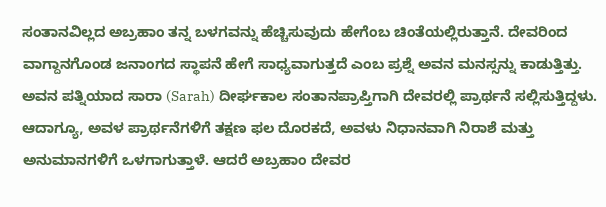ಸಂತಾನವಿಲ್ಲದ ಅಬ್ರಹಾಂ ತನ್ನ ಬಳಗವನ್ನು ಹೆಚ್ಚಿಸುವುದು ಹೇಗೆಂಬ ಚಿಂತೆಯಲ್ಲಿರುತ್ತಾನೆ. ದೇವರಿಂದ ವಾಗ್ದಾನಗೊಂಡ ಜನಾಂಗದ ಸ್ಥಾಪನೆ ಹೇಗೆ ಸಾಧ್ಯವಾಗುತ್ತದೆ ಎಂಬ ಪ್ರಶ್ನೆ ಅವನ ಮನಸ್ಸನ್ನು ಕಾಡುತ್ತಿತ್ತು. ಅವನ ಪತ್ನಿಯಾದ ಸಾರಾ (Sarah) ದೀರ್ಘಕಾಲ ಸಂತಾನಪ್ರಾಪ್ತಿಗಾಗಿ ದೇವರಲ್ಲಿ ಪ್ರಾರ್ಥನೆ ಸಲ್ಲಿಸುತ್ತಿದ್ದಳು. ಆದಾಗ್ಯೂ, ಅವಳ ಪ್ರಾರ್ಥನೆಗಳಿಗೆ ತಕ್ಷಣ ಫಲ ದೊರಕದೆ, ಅವಳು ನಿಧಾನವಾಗಿ ನಿರಾಶೆ ಮತ್ತು ಅನುಮಾನಗಳಿಗೆ ಒಳಗಾಗುತ್ತಾಳೆ. ಆದರೆ ಅಬ್ರಹಾಂ ದೇವರ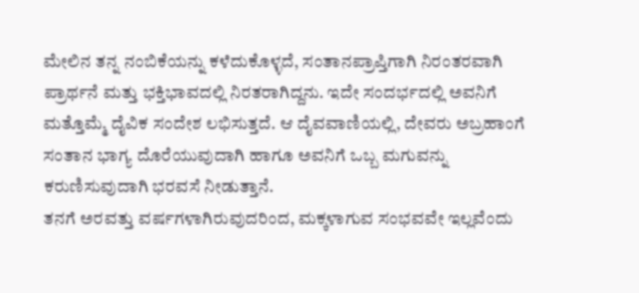ಮೇಲಿನ ತನ್ನ ನಂಬಿಕೆಯನ್ನು ಕಳೆದುಕೊಳ್ಳದೆ, ಸಂತಾನಪ್ರಾಪ್ತಿಗಾಗಿ ನಿರಂತರವಾಗಿ ಪ್ರಾರ್ಥನೆ ಮತ್ತು ಭಕ್ತಿಭಾವದಲ್ಲಿ ನಿರತರಾಗಿದ್ದನು. ಇದೇ ಸಂದರ್ಭದಲ್ಲಿ ಅವನಿಗೆ ಮತ್ತೊಮ್ಮೆ ದೈವಿಕ ಸಂದೇಶ ಲಭಿಸುತ್ತದೆ. ಆ ದೈವವಾಣಿಯಲ್ಲಿ, ದೇವರು ಅಬ್ರಹಾಂಗೆ ಸಂತಾನ ಭಾಗ್ಯ ದೊರೆಯುವುದಾಗಿ ಹಾಗೂ ಅವನಿಗೆ ಒಬ್ಬ ಮಗುವನ್ನು ಕರುಣಿಸುವುದಾಗಿ ಭರವಸೆ ನೀಡುತ್ತಾನೆ.
ತನಗೆ ಅರವತ್ತು ವರ್ಷಗಳಾಗಿರುವುದರಿಂದ, ಮಕ್ಕಳಾಗುವ ಸಂಭವವೇ ಇಲ್ಲವೆಂದು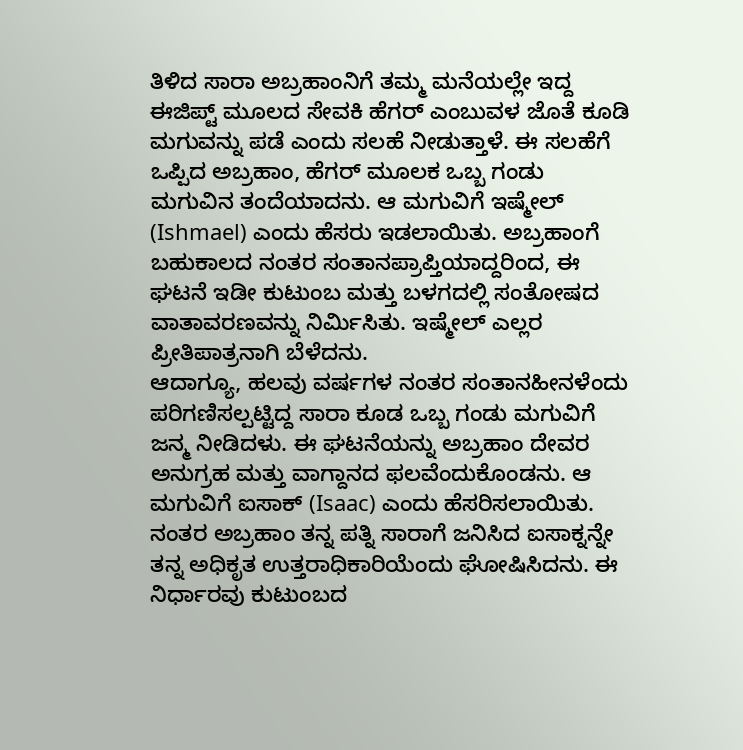ತಿಳಿದ ಸಾರಾ ಅಬ್ರಹಾಂನಿಗೆ ತಮ್ಮ ಮನೆಯಲ್ಲೇ ಇದ್ದ ಈಜಿಪ್ಟ್ ಮೂಲದ ಸೇವಕಿ ಹೆಗರ್ ಎಂಬುವಳ ಜೊತೆ ಕೂಡಿ ಮಗುವನ್ನು ಪಡೆ ಎಂದು ಸಲಹೆ ನೀಡುತ್ತಾಳೆ. ಈ ಸಲಹೆಗೆ ಒಪ್ಪಿದ ಅಬ್ರಹಾಂ, ಹೆಗರ್ ಮೂಲಕ ಒಬ್ಬ ಗಂಡು ಮಗುವಿನ ತಂದೆಯಾದನು. ಆ ಮಗುವಿಗೆ ಇಷ್ಮೇಲ್ (Ishmael) ಎಂದು ಹೆಸರು ಇಡಲಾಯಿತು. ಅಬ್ರಹಾಂಗೆ ಬಹುಕಾಲದ ನಂತರ ಸಂತಾನಪ್ರಾಪ್ತಿಯಾದ್ದರಿಂದ, ಈ ಘಟನೆ ಇಡೀ ಕುಟುಂಬ ಮತ್ತು ಬಳಗದಲ್ಲಿ ಸಂತೋಷದ ವಾತಾವರಣವನ್ನು ನಿರ್ಮಿಸಿತು. ಇಷ್ಮೇಲ್ ಎಲ್ಲರ ಪ್ರೀತಿಪಾತ್ರನಾಗಿ ಬೆಳೆದನು.
ಆದಾಗ್ಯೂ, ಹಲವು ವರ್ಷಗಳ ನಂತರ ಸಂತಾನಹೀನಳೆಂದು ಪರಿಗಣಿಸಲ್ಪಟ್ಟಿದ್ದ ಸಾರಾ ಕೂಡ ಒಬ್ಬ ಗಂಡು ಮಗುವಿಗೆ ಜನ್ಮ ನೀಡಿದಳು. ಈ ಘಟನೆಯನ್ನು ಅಬ್ರಹಾಂ ದೇವರ ಅನುಗ್ರಹ ಮತ್ತು ವಾಗ್ದಾನದ ಫಲವೆಂದುಕೊಂಡನು. ಆ ಮಗುವಿಗೆ ಐಸಾಕ್ (Isaac) ಎಂದು ಹೆಸರಿಸಲಾಯಿತು. ನಂತರ ಅಬ್ರಹಾಂ ತನ್ನ ಪತ್ನಿ ಸಾರಾಗೆ ಜನಿಸಿದ ಐಸಾಕ್ನನ್ನೇ ತನ್ನ ಅಧಿಕೃತ ಉತ್ತರಾಧಿಕಾರಿಯೆಂದು ಘೋಷಿಸಿದನು. ಈ ನಿರ್ಧಾರವು ಕುಟುಂಬದ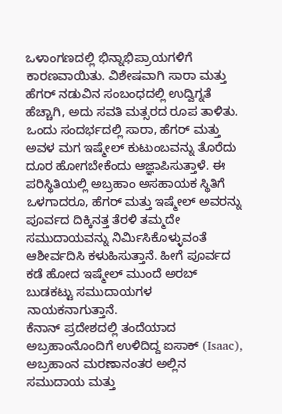ಒಳಾಂಗಣದಲ್ಲಿ ಭಿನ್ನಾಭಿಪ್ರಾಯಗಳಿಗೆ ಕಾರಣವಾಯಿತು. ವಿಶೇಷವಾಗಿ ಸಾರಾ ಮತ್ತು ಹೆಗರ್ ನಡುವಿನ ಸಂಬಂಧದಲ್ಲಿ ಉದ್ವಿಗ್ನತೆ ಹೆಚ್ಚಾಗಿ, ಅದು ಸವತಿ ಮತ್ಸರದ ರೂಪ ತಾಳಿತು. ಒಂದು ಸಂದರ್ಭದಲ್ಲಿ ಸಾರಾ, ಹೆಗರ್ ಮತ್ತು ಅವಳ ಮಗ ಇಷ್ಮೇಲ್ ಕುಟುಂಬವನ್ನು ತೊರೆದು ದೂರ ಹೋಗಬೇಕೆಂದು ಆಜ್ಞಾಪಿಸುತ್ತಾಳೆ. ಈ ಪರಿಸ್ಥಿತಿಯಲ್ಲಿ ಅಬ್ರಹಾಂ ಅಸಹಾಯಕ ಸ್ಥಿತಿಗೆ ಒಳಗಾದರೂ, ಹೆಗರ್ ಮತ್ತು ಇಷ್ಮೇಲ್ ಅವರನ್ನು ಪೂರ್ವದ ದಿಕ್ಕಿನತ್ತ ತೆರಳಿ ತಮ್ಮದೇ ಸಮುದಾಯವನ್ನು ನಿರ್ಮಿಸಿಕೊಳ್ಳುವಂತೆ ಆಶೀರ್ವದಿಸಿ ಕಳುಹಿಸುತ್ತಾನೆ. ಹೀಗೆ ಪೂರ್ವದ ಕಡೆ ಹೋದ ಇಷ್ಮೇಲ್ ಮುಂದೆ ಅರಬ್ ಬುಡಕಟ್ಟು ಸಮುದಾಯಗಳ ನಾಯಕನಾಗುತ್ತಾನೆ.
ಕೆನಾನ್ ಪ್ರದೇಶದಲ್ಲಿ ತಂದೆಯಾದ ಅಬ್ರಹಾಂನೊಂದಿಗೆ ಉಳಿದಿದ್ದ ಐಸಾಕ್ (Isaac), ಅಬ್ರಹಾಂನ ಮರಣಾನಂತರ ಅಲ್ಲಿನ ಸಮುದಾಯ ಮತ್ತು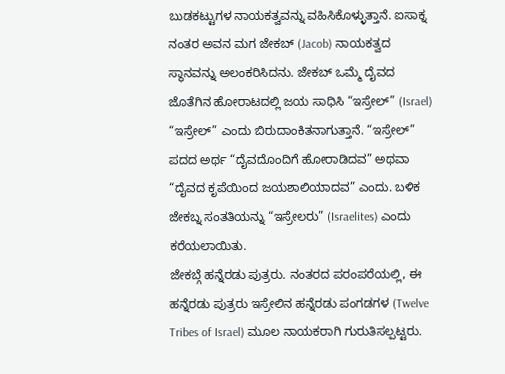ಬುಡಕಟ್ಟುಗಳ ನಾಯಕತ್ವವನ್ನು ವಹಿಸಿಕೊಳ್ಳುತ್ತಾನೆ. ಐಸಾಕ್ನ ನಂತರ ಅವನ ಮಗ ಜೇಕಬ್ (Jacob) ನಾಯಕತ್ವದ ಸ್ಥಾನವನ್ನು ಅಲಂಕರಿಸಿದನು. ಜೇಕಬ್ ಒಮ್ಮೆ ದೈವದ ಜೊತೆಗಿನ ಹೋರಾಟದಲ್ಲಿ ಜಯ ಸಾಧಿಸಿ “ಇಸ್ರೇಲ್” (Israel) “ಇಸ್ರೇಲ್” ಎಂದು ಬಿರುದಾಂಕಿತನಾಗುತ್ತಾನೆ. “ಇಸ್ರೇಲ್” ಪದದ ಅರ್ಥ “ದೈವದೊಂದಿಗೆ ಹೋರಾಡಿದವ” ಅಥವಾ “ದೈವದ ಕೃಪೆಯಿಂದ ಜಯಶಾಲಿಯಾದವ” ಎಂದು. ಬಳಿಕ ಜೇಕಬ್ನ ಸಂತತಿಯನ್ನು “ಇಸ್ರೇಲರು” (Israelites) ಎಂದು ಕರೆಯಲಾಯಿತು.
ಜೇಕಬ್ಗೆ ಹನ್ನೆರಡು ಪುತ್ರರು. ನಂತರದ ಪರಂಪರೆಯಲ್ಲಿ, ಈ ಹನ್ನೆರಡು ಪುತ್ರರು ಇಸ್ರೇಲಿನ ಹನ್ನೆರಡು ಪಂಗಡಗಳ (Twelve Tribes of Israel) ಮೂಲ ನಾಯಕರಾಗಿ ಗುರುತಿಸಲ್ಪಟ್ಟರು.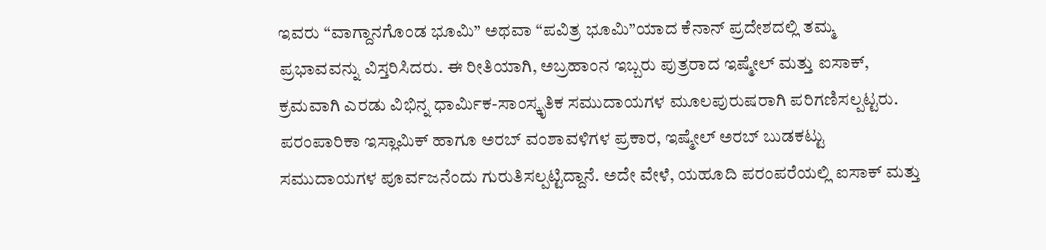ಇವರು “ವಾಗ್ದಾನಗೊಂಡ ಭೂಮಿ” ಅಥವಾ “ಪವಿತ್ರ ಭೂಮಿ”ಯಾದ ಕೆನಾನ್ ಪ್ರದೇಶದಲ್ಲಿ ತಮ್ಮ ಪ್ರಭಾವವನ್ನು ವಿಸ್ತರಿಸಿದರು. ಈ ರೀತಿಯಾಗಿ, ಅಬ್ರಹಾಂನ ಇಬ್ಬರು ಪುತ್ರರಾದ ಇಷ್ಮೇಲ್ ಮತ್ತು ಐಸಾಕ್, ಕ್ರಮವಾಗಿ ಎರಡು ವಿಭಿನ್ನ ಧಾರ್ಮಿಕ-ಸಾಂಸ್ಕೃತಿಕ ಸಮುದಾಯಗಳ ಮೂಲಪುರುಷರಾಗಿ ಪರಿಗಣಿಸಲ್ಪಟ್ಟರು. ಪರಂಪಾರಿಕಾ ಇಸ್ಲಾಮಿಕ್ ಹಾಗೂ ಅರಬ್ ವಂಶಾವಳಿಗಳ ಪ್ರಕಾರ, ಇಷ್ಮೇಲ್ ಅರಬ್ ಬುಡಕಟ್ಟು ಸಮುದಾಯಗಳ ಪೂರ್ವಜನೆಂದು ಗುರುತಿಸಲ್ಪಟ್ಟಿದ್ದಾನೆ. ಅದೇ ವೇಳೆ, ಯಹೂದಿ ಪರಂಪರೆಯಲ್ಲಿ ಐಸಾಕ್ ಮತ್ತು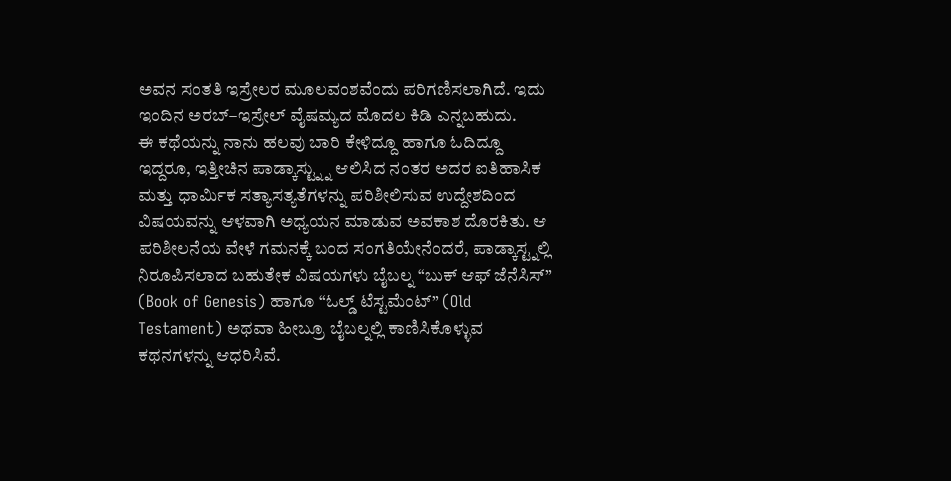ಅವನ ಸಂತತಿ ಇಸ್ರೇಲರ ಮೂಲವಂಶವೆಂದು ಪರಿಗಣಿಸಲಾಗಿದೆ. ಇದು ಇಂದಿನ ಅರಬ್–ಇಸ್ರೇಲ್ ವೈಷಮ್ಯದ ಮೊದಲ ಕಿಡಿ ಎನ್ನಬಹುದು.
ಈ ಕಥೆಯನ್ನು ನಾನು ಹಲವು ಬಾರಿ ಕೇಳಿದ್ದೂ ಹಾಗೂ ಓದಿದ್ದೂ ಇದ್ದರೂ, ಇತ್ತೀಚಿನ ಪಾಡ್ಕಾಸ್ಟ್ನ್ನು ಆಲಿಸಿದ ನಂತರ ಅದರ ಐತಿಹಾಸಿಕ ಮತ್ತು ಧಾರ್ಮಿಕ ಸತ್ಯಾಸತ್ಯತೆಗಳನ್ನು ಪರಿಶೀಲಿಸುವ ಉದ್ದೇಶದಿಂದ ವಿಷಯವನ್ನು ಆಳವಾಗಿ ಅಧ್ಯಯನ ಮಾಡುವ ಅವಕಾಶ ದೊರಕಿತು. ಆ ಪರಿಶೀಲನೆಯ ವೇಳೆ ಗಮನಕ್ಕೆ ಬಂದ ಸಂಗತಿಯೇನೆಂದರೆ, ಪಾಡ್ಕಾಸ್ಟ್ನಲ್ಲಿ ನಿರೂಪಿಸಲಾದ ಬಹುತೇಕ ವಿಷಯಗಳು ಬೈಬಲ್ನ “ಬುಕ್ ಆಫ್ ಜೆನೆಸಿಸ್” (Book of Genesis) ಹಾಗೂ “ಓಲ್ಡ್ ಟೆಸ್ಟಮೆಂಟ್” (Old Testament) ಅಥವಾ ಹೀಬ್ರೂ ಬೈಬಲ್ನಲ್ಲಿ ಕಾಣಿಸಿಕೊಳ್ಳುವ ಕಥನಗಳನ್ನು ಆಧರಿಸಿವೆ.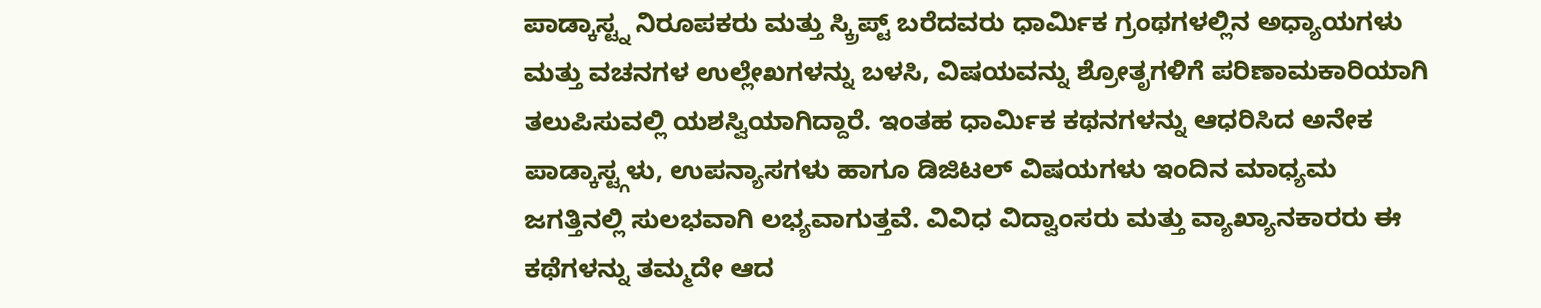ಪಾಡ್ಕಾಸ್ಟ್ನ ನಿರೂಪಕರು ಮತ್ತು ಸ್ಕ್ರಿಪ್ಟ್ ಬರೆದವರು ಧಾರ್ಮಿಕ ಗ್ರಂಥಗಳಲ್ಲಿನ ಅಧ್ಯಾಯಗಳು ಮತ್ತು ವಚನಗಳ ಉಲ್ಲೇಖಗಳನ್ನು ಬಳಸಿ, ವಿಷಯವನ್ನು ಶ್ರೋತೃಗಳಿಗೆ ಪರಿಣಾಮಕಾರಿಯಾಗಿ ತಲುಪಿಸುವಲ್ಲಿ ಯಶಸ್ವಿಯಾಗಿದ್ದಾರೆ. ಇಂತಹ ಧಾರ್ಮಿಕ ಕಥನಗಳನ್ನು ಆಧರಿಸಿದ ಅನೇಕ ಪಾಡ್ಕಾಸ್ಟ್ಗಳು, ಉಪನ್ಯಾಸಗಳು ಹಾಗೂ ಡಿಜಿಟಲ್ ವಿಷಯಗಳು ಇಂದಿನ ಮಾಧ್ಯಮ ಜಗತ್ತಿನಲ್ಲಿ ಸುಲಭವಾಗಿ ಲಭ್ಯವಾಗುತ್ತವೆ. ವಿವಿಧ ವಿದ್ವಾಂಸರು ಮತ್ತು ವ್ಯಾಖ್ಯಾನಕಾರರು ಈ ಕಥೆಗಳನ್ನು ತಮ್ಮದೇ ಆದ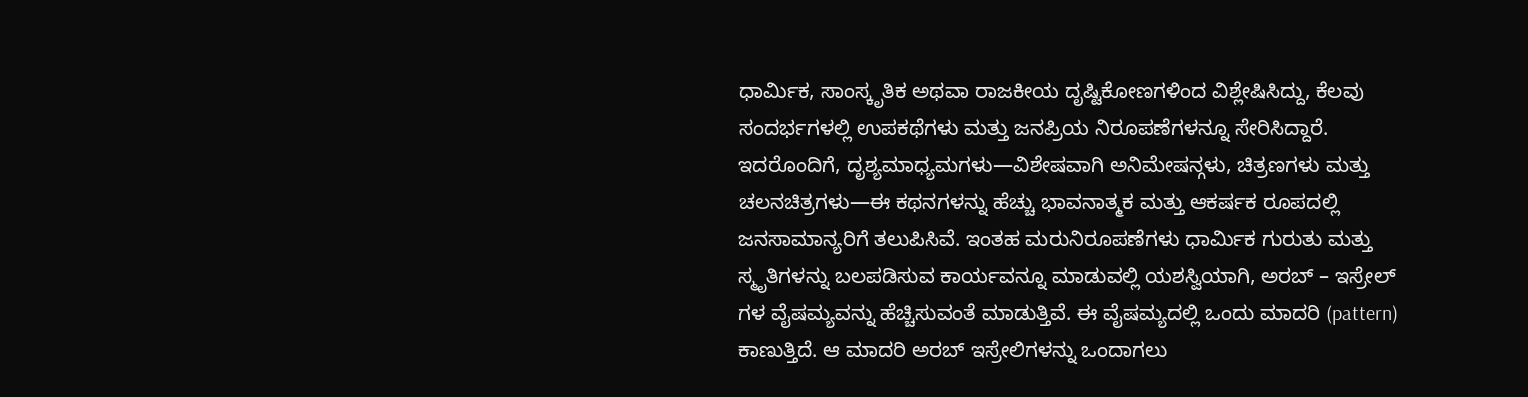ಧಾರ್ಮಿಕ, ಸಾಂಸ್ಕೃತಿಕ ಅಥವಾ ರಾಜಕೀಯ ದೃಷ್ಟಿಕೋಣಗಳಿಂದ ವಿಶ್ಲೇಷಿಸಿದ್ದು, ಕೆಲವು ಸಂದರ್ಭಗಳಲ್ಲಿ ಉಪಕಥೆಗಳು ಮತ್ತು ಜನಪ್ರಿಯ ನಿರೂಪಣೆಗಳನ್ನೂ ಸೇರಿಸಿದ್ದಾರೆ. ಇದರೊಂದಿಗೆ, ದೃಶ್ಯಮಾಧ್ಯಮಗಳು—ವಿಶೇಷವಾಗಿ ಅನಿಮೇಷನ್ಗಳು, ಚಿತ್ರಣಗಳು ಮತ್ತು ಚಲನಚಿತ್ರಗಳು—ಈ ಕಥನಗಳನ್ನು ಹೆಚ್ಚು ಭಾವನಾತ್ಮಕ ಮತ್ತು ಆಕರ್ಷಕ ರೂಪದಲ್ಲಿ ಜನಸಾಮಾನ್ಯರಿಗೆ ತಲುಪಿಸಿವೆ. ಇಂತಹ ಮರುನಿರೂಪಣೆಗಳು ಧಾರ್ಮಿಕ ಗುರುತು ಮತ್ತು ಸ್ಮೃತಿಗಳನ್ನು ಬಲಪಡಿಸುವ ಕಾರ್ಯವನ್ನೂ ಮಾಡುವಲ್ಲಿ ಯಶಸ್ವಿಯಾಗಿ, ಅರಬ್ – ಇಸ್ರೇಲ್ ಗಳ ವೈಷಮ್ಯವನ್ನು ಹೆಚ್ಚಿಸುವಂತೆ ಮಾಡುತ್ತಿವೆ. ಈ ವೈಷಮ್ಯದಲ್ಲಿ ಒಂದು ಮಾದರಿ (pattern) ಕಾಣುತ್ತಿದೆ. ಆ ಮಾದರಿ ಅರಬ್ ಇಸ್ರೇಲಿಗಳನ್ನು ಒಂದಾಗಲು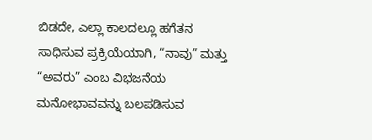ಬಿಡದೇ, ಎಲ್ಲಾ ಕಾಲದಲ್ಲೂ ಹಗೆತನ ಸಾಧಿಸುವ ಪ್ರಕ್ರಿಯೆಯಾಗಿ, “ನಾವು” ಮತ್ತು “ಅವರು” ಎಂಬ ವಿಭಜನೆಯ ಮನೋಭಾವವನ್ನು ಬಲಪಡಿಸುವ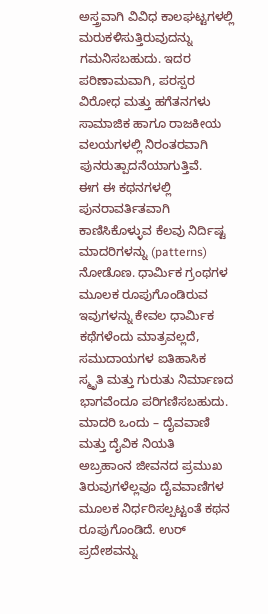ಅಸ್ತ್ರವಾಗಿ ವಿವಿಧ ಕಾಲಘಟ್ಟಗಳಲ್ಲಿ ಮರುಕಳಿಸುತ್ತಿರುವುದನ್ನು ಗಮನಿಸಬಹುದು. ಇದರ ಪರಿಣಾಮವಾಗಿ, ಪರಸ್ಪರ ವಿರೋಧ ಮತ್ತು ಹಗೆತನಗಳು ಸಾಮಾಜಿಕ ಹಾಗೂ ರಾಜಕೀಯ ವಲಯಗಳಲ್ಲಿ ನಿರಂತರವಾಗಿ ಪುನರುತ್ಪಾದನೆಯಾಗುತ್ತಿವೆ.
ಈಗ ಈ ಕಥನಗಳಲ್ಲಿ ಪುನರಾವರ್ತಿತವಾಗಿ ಕಾಣಿಸಿಕೊಳ್ಳುವ ಕೆಲವು ನಿರ್ದಿಷ್ಟ ಮಾದರಿಗಳನ್ನು (patterns) ನೋಡೊಣ. ಧಾರ್ಮಿಕ ಗ್ರಂಥಗಳ ಮೂಲಕ ರೂಪುಗೊಂಡಿರುವ ಇವುಗಳನ್ನು ಕೇವಲ ಧಾರ್ಮಿಕ ಕಥೆಗಳೆಂದು ಮಾತ್ರವಲ್ಲದೆ, ಸಮುದಾಯಗಳ ಐತಿಹಾಸಿಕ ಸ್ಮೃತಿ ಮತ್ತು ಗುರುತು ನಿರ್ಮಾಣದ ಭಾಗವೆಂದೂ ಪರಿಗಣಿಸಬಹುದು.
ಮಾದರಿ ಒಂದು – ದೈವವಾಣಿ ಮತ್ತು ದೈವಿಕ ನಿಯತಿ
ಅಬ್ರಹಾಂನ ಜೀವನದ ಪ್ರಮುಖ ತಿರುವುಗಳೆಲ್ಲವೂ ದೈವವಾಣಿಗಳ ಮೂಲಕ ನಿರ್ಧರಿಸಲ್ಪಟ್ಟಂತೆ ಕಥನ ರೂಪುಗೊಂಡಿದೆ. ಉರ್ ಪ್ರದೇಶವನ್ನು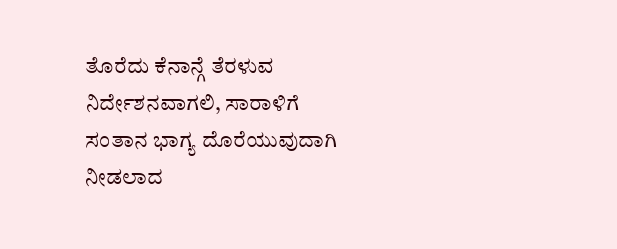ತೊರೆದು ಕೆನಾನ್ಗೆ ತೆರಳುವ ನಿರ್ದೇಶನವಾಗಲಿ, ಸಾರಾಳಿಗೆ ಸಂತಾನ ಭಾಗ್ಯ ದೊರೆಯುವುದಾಗಿ ನೀಡಲಾದ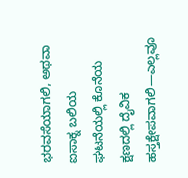ಭರವಸೆಯಾಗಲಿ, ಅಥವಾ ಐಸಾಕ್ನ ಬಲಿಯ ಘಟನೆಯಲ್ಲಿ ಕೊನೆಯ ಕ್ಷಣದಲ್ಲಿ ದೈವಿಕ ಹಸ್ತಕ್ಷೇಪವಾಗಲಿ—ಎಲ್ಲವೂ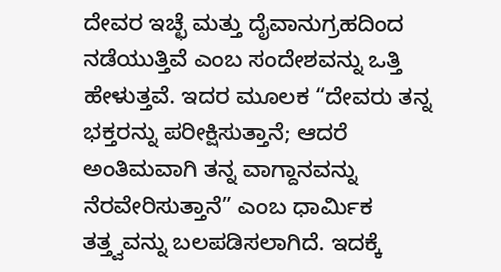ದೇವರ ಇಚ್ಛೆ ಮತ್ತು ದೈವಾನುಗ್ರಹದಿಂದ ನಡೆಯುತ್ತಿವೆ ಎಂಬ ಸಂದೇಶವನ್ನು ಒತ್ತಿ ಹೇಳುತ್ತವೆ. ಇದರ ಮೂಲಕ “ದೇವರು ತನ್ನ ಭಕ್ತರನ್ನು ಪರೀಕ್ಷಿಸುತ್ತಾನೆ; ಆದರೆ ಅಂತಿಮವಾಗಿ ತನ್ನ ವಾಗ್ದಾನವನ್ನು ನೆರವೇರಿಸುತ್ತಾನೆ” ಎಂಬ ಧಾರ್ಮಿಕ ತತ್ತ್ವವನ್ನು ಬಲಪಡಿಸಲಾಗಿದೆ. ಇದಕ್ಕೆ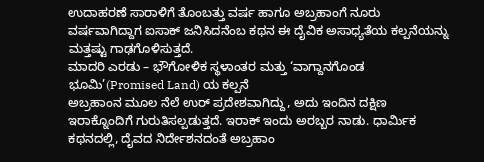ಉದಾಹರಣೆ ಸಾರಾಳಿಗೆ ತೊಂಬತ್ತು ವರ್ಷ ಹಾಗೂ ಅಬ್ರಹಾಂಗೆ ನೂರು ವರ್ಷವಾಗಿದ್ದಾಗ ಐಸಾಕ್ ಜನಿಸಿದನೆಂಬ ಕಥನ ಈ ದೈವಿಕ ಅಸಾಧ್ಯತೆಯ ಕಲ್ಪನೆಯನ್ನು ಮತ್ತಷ್ಟು ಗಾಢಗೊಳಿಸುತ್ತದೆ.
ಮಾದರಿ ಎರಡು – ಭೌಗೋಳಿಕ ಸ್ಥಳಾಂತರ ಮತ್ತು ‘ವಾಗ್ದಾನಗೊಂಡ ಭೂಮಿ’(Promised Land) ಯ ಕಲ್ಪನೆ
ಅಬ್ರಹಾಂನ ಮೂಲ ನೆಲೆ ಉರ್ ಪ್ರದೇಶವಾಗಿದ್ದು, ಅದು ಇಂದಿನ ದಕ್ಷಿಣ ಇರಾಕ್ನೊಂದಿಗೆ ಗುರುತಿಸಲ್ಪಡುತ್ತದೆ. ಇರಾಕ್ ಇಂದು ಅರಬ್ಬರ ನಾಡು. ಧಾರ್ಮಿಕ ಕಥನದಲ್ಲಿ, ದೈವದ ನಿರ್ದೇಶನದಂತೆ ಅಬ್ರಹಾಂ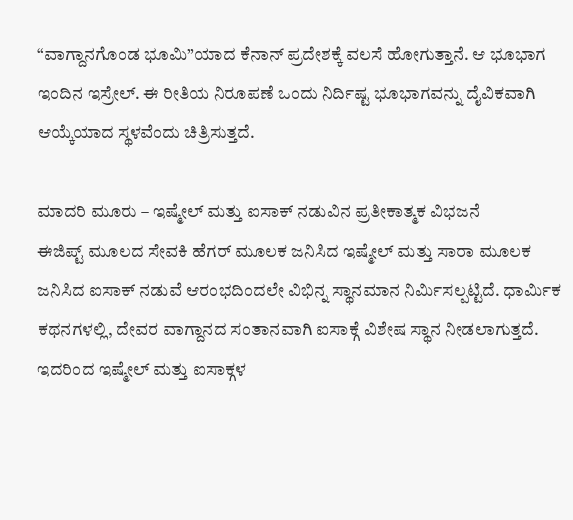“ವಾಗ್ದಾನಗೊಂಡ ಭೂಮಿ”ಯಾದ ಕೆನಾನ್ ಪ್ರದೇಶಕ್ಕೆ ವಲಸೆ ಹೋಗುತ್ತಾನೆ. ಆ ಭೂಭಾಗ ಇಂದಿನ ಇಸ್ರೇಲ್. ಈ ರೀತಿಯ ನಿರೂಪಣೆ ಒಂದು ನಿರ್ದಿಷ್ಟ ಭೂಭಾಗವನ್ನು ದೈವಿಕವಾಗಿ ಆಯ್ಕೆಯಾದ ಸ್ಥಳವೆಂದು ಚಿತ್ರಿಸುತ್ತದೆ.

ಮಾದರಿ ಮೂರು – ಇಷ್ಮೇಲ್ ಮತ್ತು ಐಸಾಕ್ ನಡುವಿನ ಪ್ರತೀಕಾತ್ಮಕ ವಿಭಜನೆ
ಈಜಿಪ್ಟ್ ಮೂಲದ ಸೇವಕಿ ಹೆಗರ್ ಮೂಲಕ ಜನಿಸಿದ ಇಷ್ಮೇಲ್ ಮತ್ತು ಸಾರಾ ಮೂಲಕ ಜನಿಸಿದ ಐಸಾಕ್ ನಡುವೆ ಆರಂಭದಿಂದಲೇ ವಿಭಿನ್ನ ಸ್ಥಾನಮಾನ ನಿರ್ಮಿಸಲ್ಪಟ್ಟಿದೆ. ಧಾರ್ಮಿಕ ಕಥನಗಳಲ್ಲಿ, ದೇವರ ವಾಗ್ದಾನದ ಸಂತಾನವಾಗಿ ಐಸಾಕ್ಗೆ ವಿಶೇಷ ಸ್ಥಾನ ನೀಡಲಾಗುತ್ತದೆ. ಇದರಿಂದ ಇಷ್ಮೇಲ್ ಮತ್ತು ಐಸಾಕ್ಗಳ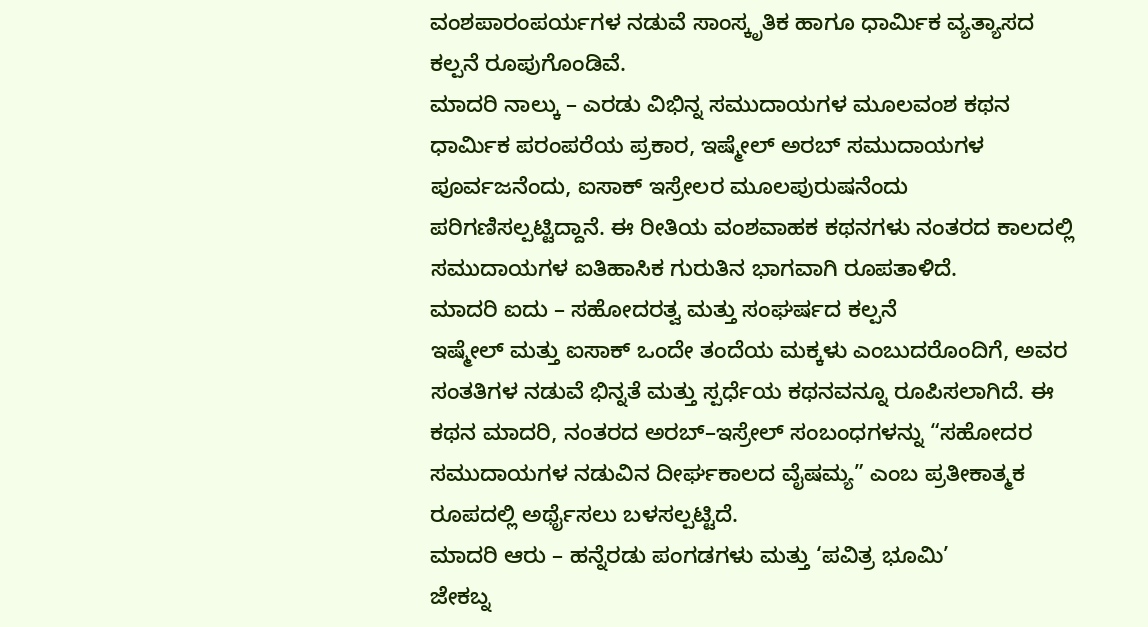ವಂಶಪಾರಂಪರ್ಯಗಳ ನಡುವೆ ಸಾಂಸ್ಕೃತಿಕ ಹಾಗೂ ಧಾರ್ಮಿಕ ವ್ಯತ್ಯಾಸದ ಕಲ್ಪನೆ ರೂಪುಗೊಂಡಿವೆ.
ಮಾದರಿ ನಾಲ್ಕು – ಎರಡು ವಿಭಿನ್ನ ಸಮುದಾಯಗಳ ಮೂಲವಂಶ ಕಥನ
ಧಾರ್ಮಿಕ ಪರಂಪರೆಯ ಪ್ರಕಾರ, ಇಷ್ಮೇಲ್ ಅರಬ್ ಸಮುದಾಯಗಳ ಪೂರ್ವಜನೆಂದು, ಐಸಾಕ್ ಇಸ್ರೇಲರ ಮೂಲಪುರುಷನೆಂದು ಪರಿಗಣಿಸಲ್ಪಟ್ಟಿದ್ದಾನೆ. ಈ ರೀತಿಯ ವಂಶವಾಹಕ ಕಥನಗಳು ನಂತರದ ಕಾಲದಲ್ಲಿ ಸಮುದಾಯಗಳ ಐತಿಹಾಸಿಕ ಗುರುತಿನ ಭಾಗವಾಗಿ ರೂಪತಾಳಿದೆ.
ಮಾದರಿ ಐದು – ಸಹೋದರತ್ವ ಮತ್ತು ಸಂಘರ್ಷದ ಕಲ್ಪನೆ
ಇಷ್ಮೇಲ್ ಮತ್ತು ಐಸಾಕ್ ಒಂದೇ ತಂದೆಯ ಮಕ್ಕಳು ಎಂಬುದರೊಂದಿಗೆ, ಅವರ ಸಂತತಿಗಳ ನಡುವೆ ಭಿನ್ನತೆ ಮತ್ತು ಸ್ಪರ್ಧೆಯ ಕಥನವನ್ನೂ ರೂಪಿಸಲಾಗಿದೆ. ಈ ಕಥನ ಮಾದರಿ, ನಂತರದ ಅರಬ್–ಇಸ್ರೇಲ್ ಸಂಬಂಧಗಳನ್ನು “ಸಹೋದರ ಸಮುದಾಯಗಳ ನಡುವಿನ ದೀರ್ಘಕಾಲದ ವೈಷಮ್ಯ” ಎಂಬ ಪ್ರತೀಕಾತ್ಮಕ ರೂಪದಲ್ಲಿ ಅರ್ಥೈಸಲು ಬಳಸಲ್ಪಟ್ಟಿದೆ.
ಮಾದರಿ ಆರು – ಹನ್ನೆರಡು ಪಂಗಡಗಳು ಮತ್ತು ‘ಪವಿತ್ರ ಭೂಮಿ’
ಜೇಕಬ್ನ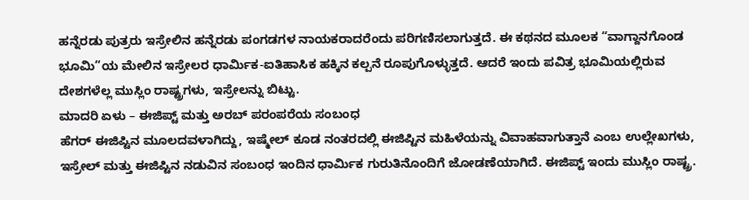ಹನ್ನೆರಡು ಪುತ್ರರು ಇಸ್ರೇಲಿನ ಹನ್ನೆರಡು ಪಂಗಡಗಳ ನಾಯಕರಾದರೆಂದು ಪರಿಗಣಿಸಲಾಗುತ್ತದೆ. ಈ ಕಥನದ ಮೂಲಕ “ವಾಗ್ದಾನಗೊಂಡ ಭೂಮಿ”ಯ ಮೇಲಿನ ಇಸ್ರೇಲರ ಧಾರ್ಮಿಕ-ಐತಿಹಾಸಿಕ ಹಕ್ಕಿನ ಕಲ್ಪನೆ ರೂಪುಗೊಳ್ಳುತ್ತದೆ. ಆದರೆ ಇಂದು ಪವಿತ್ರ ಭೂಮಿಯಲ್ಲಿರುವ ದೇಶಗಳೆಲ್ಲ ಮುಸ್ಲಿಂ ರಾಷ್ಟ್ರಗಳು, ಇಸ್ರೇಲನ್ನು ಬಿಟ್ಟು.
ಮಾದರಿ ಏಳು – ಈಜಿಪ್ಟ್ ಮತ್ತು ಅರಬ್ ಪರಂಪರೆಯ ಸಂಬಂಧ
ಹೆಗರ್ ಈಜಿಪ್ಟಿನ ಮೂಲದವಳಾಗಿದ್ದು, ಇಷ್ಮೇಲ್ ಕೂಡ ನಂತರದಲ್ಲಿ ಈಜಿಪ್ಟಿನ ಮಹಿಳೆಯನ್ನು ವಿವಾಹವಾಗುತ್ತಾನೆ ಎಂಬ ಉಲ್ಲೇಖಗಳು, ಇಸ್ರೇಲ್ ಮತ್ತು ಈಜಿಪ್ಟಿನ ನಡುವಿನ ಸಂಬಂಧ ಇಂದಿನ ಧಾರ್ಮಿಕ ಗುರುತಿನೊಂದಿಗೆ ಜೋಡಣೆಯಾಗಿದೆ. ಈಜಿಪ್ಟ್ ಇಂದು ಮುಸ್ಲಿಂ ರಾಷ್ಟ್ರ.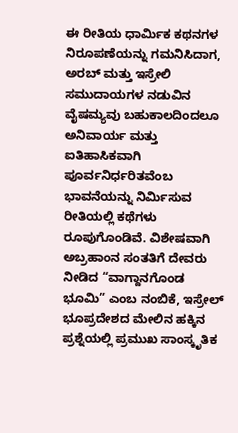ಈ ರೀತಿಯ ಧಾರ್ಮಿಕ ಕಥನಗಳ ನಿರೂಪಣೆಯನ್ನು ಗಮನಿಸಿದಾಗ, ಅರಬ್ ಮತ್ತು ಇಸ್ರೇಲಿ ಸಮುದಾಯಗಳ ನಡುವಿನ ವೈಷಮ್ಯವು ಬಹುಕಾಲದಿಂದಲೂ ಅನಿವಾರ್ಯ ಮತ್ತು ಐತಿಹಾಸಿಕವಾಗಿ ಪೂರ್ವನಿರ್ಧರಿತವೆಂಬ ಭಾವನೆಯನ್ನು ನಿರ್ಮಿಸುವ ರೀತಿಯಲ್ಲಿ ಕಥೆಗಳು ರೂಪುಗೊಂಡಿವೆ. ವಿಶೇಷವಾಗಿ ಅಬ್ರಹಾಂನ ಸಂತತಿಗೆ ದೇವರು ನೀಡಿದ “ವಾಗ್ದಾನಗೊಂಡ ಭೂಮಿ” ಎಂಬ ನಂಬಿಕೆ, ಇಸ್ರೇಲ್ ಭೂಪ್ರದೇಶದ ಮೇಲಿನ ಹಕ್ಕಿನ ಪ್ರಶ್ನೆಯಲ್ಲಿ ಪ್ರಮುಖ ಸಾಂಸ್ಕೃತಿಕ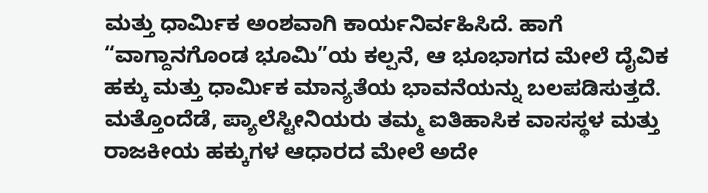ಮತ್ತು ಧಾರ್ಮಿಕ ಅಂಶವಾಗಿ ಕಾರ್ಯನಿರ್ವಹಿಸಿದೆ. ಹಾಗೆ “ವಾಗ್ದಾನಗೊಂಡ ಭೂಮಿ”ಯ ಕಲ್ಪನೆ, ಆ ಭೂಭಾಗದ ಮೇಲೆ ದೈವಿಕ ಹಕ್ಕು ಮತ್ತು ಧಾರ್ಮಿಕ ಮಾನ್ಯತೆಯ ಭಾವನೆಯನ್ನು ಬಲಪಡಿಸುತ್ತದೆ. ಮತ್ತೊಂದೆಡೆ, ಪ್ಯಾಲೆಸ್ಟೀನಿಯರು ತಮ್ಮ ಐತಿಹಾಸಿಕ ವಾಸಸ್ಥಳ ಮತ್ತು ರಾಜಕೀಯ ಹಕ್ಕುಗಳ ಆಧಾರದ ಮೇಲೆ ಅದೇ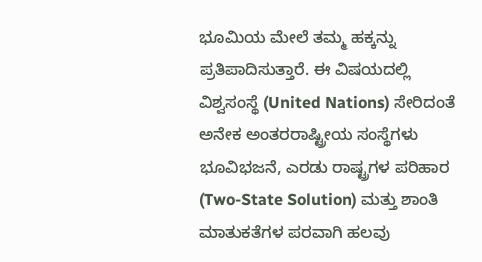ಭೂಮಿಯ ಮೇಲೆ ತಮ್ಮ ಹಕ್ಕನ್ನು ಪ್ರತಿಪಾದಿಸುತ್ತಾರೆ. ಈ ವಿಷಯದಲ್ಲಿ ವಿಶ್ವಸಂಸ್ಥೆ (United Nations) ಸೇರಿದಂತೆ ಅನೇಕ ಅಂತರರಾಷ್ಟ್ರೀಯ ಸಂಸ್ಥೆಗಳು ಭೂವಿಭಜನೆ, ಎರಡು ರಾಷ್ಟ್ರಗಳ ಪರಿಹಾರ (Two-State Solution) ಮತ್ತು ಶಾಂತಿ ಮಾತುಕತೆಗಳ ಪರವಾಗಿ ಹಲವು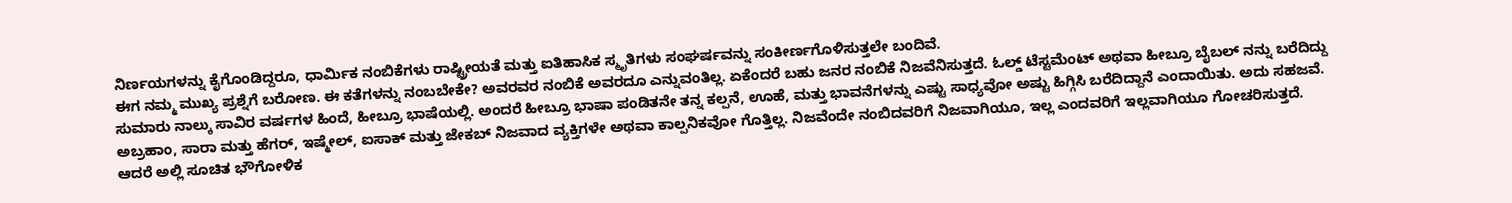ನಿರ್ಣಯಗಳನ್ನು ಕೈಗೊಂಡಿದ್ದರೂ, ಧಾರ್ಮಿಕ ನಂಬಿಕೆಗಳು ರಾಷ್ಟ್ರೀಯತೆ ಮತ್ತು ಐತಿಹಾಸಿಕ ಸ್ಮೃತಿಗಳು ಸಂಘರ್ಷವನ್ನು ಸಂಕೀರ್ಣಗೊಳಿಸುತ್ತಲೇ ಬಂದಿವೆ.
ಈಗ ನಮ್ಮ ಮುಖ್ಯ ಪ್ರಶ್ನೆಗೆ ಬರೋಣ. ಈ ಕತೆಗಳನ್ನು ನಂಬಬೇಕೇ? ಅವರವರ ನಂಬಿಕೆ ಅವರದೂ ಎನ್ನುವಂತಿಲ್ಲ. ಏಕೆಂದರೆ ಬಹು ಜನರ ನಂಬಿಕೆ ನಿಜವೆನಿಸುತ್ತದೆ. ಓಲ್ಡ್ ಟೆಸ್ಟಮೆಂಟ್ ಅಥವಾ ಹೀಬ್ರೂ ಬೈಬಲ್ ನನ್ನು ಬರೆದಿದ್ದು ಸುಮಾರು ನಾಲ್ಕು ಸಾವಿರ ವರ್ಷಗಳ ಹಿಂದೆ, ಹೀಬ್ರೂ ಭಾಷೆಯಲ್ಲಿ. ಅಂದರೆ ಹೀಬ್ರೂ ಭಾಷಾ ಪಂಡಿತನೇ ತನ್ನ ಕಲ್ಪನೆ, ಊಹೆ, ಮತ್ತು ಭಾವನೆಗಳನ್ನು ಎಷ್ಟು ಸಾಧ್ಯವೋ ಅಷ್ಟು ಹಿಗ್ಗಿಸಿ ಬರೆದಿದ್ದಾನೆ ಎಂದಾಯಿತು. ಅದು ಸಹಜವೆ. ಅಬ್ರಹಾಂ, ಸಾರಾ ಮತ್ತು ಹೆಗರ್, ಇಷ್ಮೇಲ್, ಐಸಾಕ್ ಮತ್ತು ಜೇಕಬ್ ನಿಜವಾದ ವ್ಯಕ್ತಿಗಳೇ ಅಥವಾ ಕಾಲ್ಪನಿಕವೋ ಗೊತ್ತಿಲ್ಲ. ನಿಜವೆಂದೇ ನಂಬಿದವರಿಗೆ ನಿಜವಾಗಿಯೂ, ಇಲ್ಲ ಎಂದವರಿಗೆ ಇಲ್ಲವಾಗಿಯೂ ಗೋಚರಿಸುತ್ತದೆ. ಆದರೆ ಅಲ್ಲಿ ಸೂಚಿತ ಭೌಗೋಳಿಕ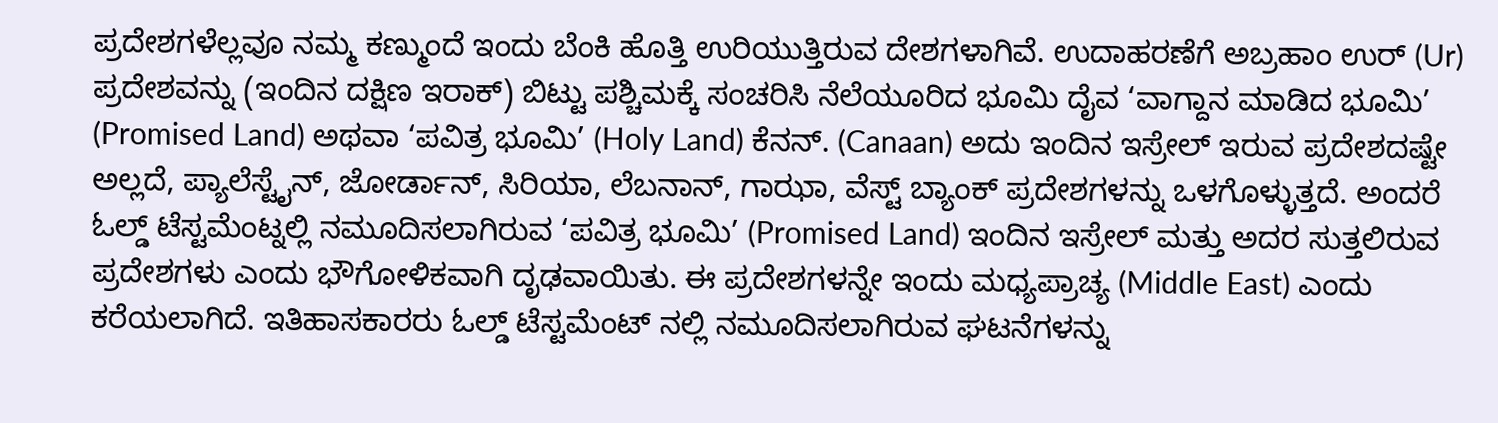ಪ್ರದೇಶಗಳೆಲ್ಲವೂ ನಮ್ಮ ಕಣ್ಮುಂದೆ ಇಂದು ಬೆಂಕಿ ಹೊತ್ತಿ ಉರಿಯುತ್ತಿರುವ ದೇಶಗಳಾಗಿವೆ. ಉದಾಹರಣೆಗೆ ಅಬ್ರಹಾಂ ಉರ್ (Ur) ಪ್ರದೇಶವನ್ನು (ಇಂದಿನ ದಕ್ಷಿಣ ಇರಾಕ್) ಬಿಟ್ಟು ಪಶ್ಚಿಮಕ್ಕೆ ಸಂಚರಿಸಿ ನೆಲೆಯೂರಿದ ಭೂಮಿ ದೈವ ‘ವಾಗ್ದಾನ ಮಾಡಿದ ಭೂಮಿ’ (Promised Land) ಅಥವಾ ‘ಪವಿತ್ರ ಭೂಮಿ’ (Holy Land) ಕೆನನ್. (Canaan) ಅದು ಇಂದಿನ ಇಸ್ರೇಲ್ ಇರುವ ಪ್ರದೇಶದಷ್ಟೇ ಅಲ್ಲದೆ, ಪ್ಯಾಲೆಸ್ಟೈನ್, ಜೋರ್ಡಾನ್, ಸಿರಿಯಾ, ಲೆಬನಾನ್, ಗಾಝಾ, ವೆಸ್ಟ್ ಬ್ಯಾಂಕ್ ಪ್ರದೇಶಗಳನ್ನು ಒಳಗೊಳ್ಳುತ್ತದೆ. ಅಂದರೆ ಓಲ್ಡ್ ಟೆಸ್ಟಮೆಂಟ್ನಲ್ಲಿ ನಮೂದಿಸಲಾಗಿರುವ ‘ಪವಿತ್ರ ಭೂಮಿ’ (Promised Land) ಇಂದಿನ ಇಸ್ರೇಲ್ ಮತ್ತು ಅದರ ಸುತ್ತಲಿರುವ ಪ್ರದೇಶಗಳು ಎಂದು ಭೌಗೋಳಿಕವಾಗಿ ದೃಢವಾಯಿತು. ಈ ಪ್ರದೇಶಗಳನ್ನೇ ಇಂದು ಮಧ್ಯಪ್ರಾಚ್ಯ (Middle East) ಎಂದು ಕರೆಯಲಾಗಿದೆ. ಇತಿಹಾಸಕಾರರು ಓಲ್ಡ್ ಟೆಸ್ಟಮೆಂಟ್ ನಲ್ಲಿ ನಮೂದಿಸಲಾಗಿರುವ ಘಟನೆಗಳನ್ನು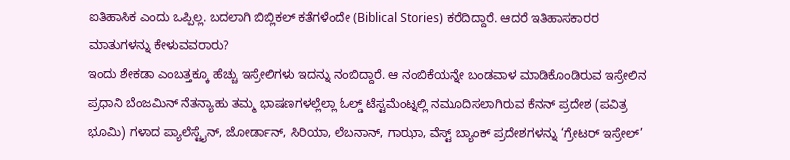ಐತಿಹಾಸಿಕ ಎಂದು ಒಪ್ಪಿಲ್ಲ. ಬದಲಾಗಿ ಬಿಬ್ಲಿಕಲ್ ಕತೆಗಳೆಂದೇ (Biblical Stories) ಕರೆದಿದ್ದಾರೆ. ಆದರೆ ಇತಿಹಾಸಕಾರರ ಮಾತುಗಳನ್ನು ಕೇಳುವವರಾರು?
ಇಂದು ಶೇಕಡಾ ಎಂಬತ್ತಕ್ಕೂ ಹೆಚ್ಚು ಇಸ್ರೇಲಿಗಳು ಇದನ್ನು ನಂಬಿದ್ದಾರೆ. ಆ ನಂಬಿಕೆಯನ್ನೇ ಬಂಡವಾಳ ಮಾಡಿಕೊಂಡಿರುವ ಇಸ್ರೇಲಿನ ಪ್ರಧಾನಿ ಬೆಂಜಮಿನ್ ನೆತನ್ಯಾಹು ತಮ್ಮ ಭಾಷಣಗಳಲ್ಲೆಲ್ಲಾ ಓಲ್ಡ್ ಟೆಸ್ಟಮೆಂಟ್ನಲ್ಲಿ ನಮೂದಿಸಲಾಗಿರುವ ಕೆನನ್ ಪ್ರದೇಶ (ಪವಿತ್ರ ಭೂಮಿ) ಗಳಾದ ಪ್ಯಾಲೆಸ್ಟೈನ್, ಜೋರ್ಡಾನ್, ಸಿರಿಯಾ, ಲೆಬನಾನ್, ಗಾಝಾ, ವೆಸ್ಟ್ ಬ್ಯಾಂಕ್ ಪ್ರದೇಶಗಳನ್ನು ‘ಗ್ರೇಟರ್ ಇಸ್ರೇಲ್’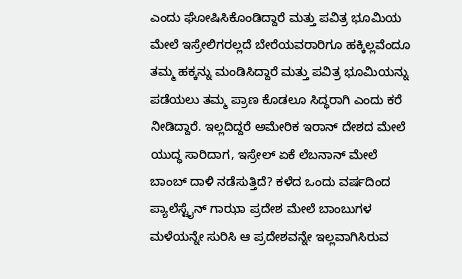ಎಂದು ಘೋಷಿಸಿಕೊಂಡಿದ್ದಾರೆ ಮತ್ತು ಪವಿತ್ರ ಭೂಮಿಯ ಮೇಲೆ ಇಸ್ರೇಲಿಗರಲ್ಲದೆ ಬೇರೆಯವರಾರಿಗೂ ಹಕ್ಕಿಲ್ಲವೆಂದೂ ತಮ್ಮ ಹಕ್ಕನ್ನು ಮಂಡಿಸಿದ್ದಾರೆ ಮತ್ತು ಪವಿತ್ರ ಭೂಮಿಯನ್ನು ಪಡೆಯಲು ತಮ್ಮ ಪ್ರಾಣ ಕೊಡಲೂ ಸಿದ್ಧರಾಗಿ ಎಂದು ಕರೆ ನೀಡಿದ್ದಾರೆ. ಇಲ್ಲದಿದ್ದರೆ ಅಮೇರಿಕ ಇರಾನ್ ದೇಶದ ಮೇಲೆ ಯುದ್ಧ ಸಾರಿದಾಗ, ಇಸ್ರೇಲ್ ಏಕೆ ಲೆಬನಾನ್ ಮೇಲೆ ಬಾಂಬ್ ದಾಳಿ ನಡೆಸುತ್ತಿದೆ? ಕಳೆದ ಒಂದು ವರ್ಷದಿಂದ ಪ್ಯಾಲೆಸ್ಟೈನ್ ಗಾಝಾ ಪ್ರದೇಶ ಮೇಲೆ ಬಾಂಬುಗಳ ಮಳೆಯನ್ನೇ ಸುರಿಸಿ ಆ ಪ್ರದೇಶವನ್ನೇ ಇಲ್ಲವಾಗಿಸಿರುವ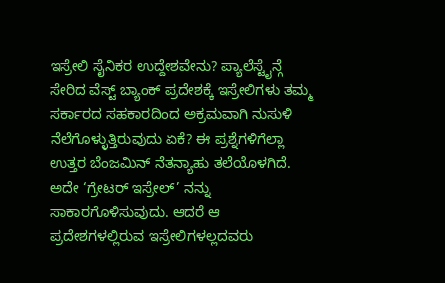ಇಸ್ರೇಲಿ ಸೈನಿಕರ ಉದ್ದೇಶವೇನು? ಪ್ಯಾಲೆಸ್ಟೈನ್ಗೆ ಸೇರಿದ ವೆಸ್ಟ್ ಬ್ಯಾಂಕ್ ಪ್ರದೇಶಕ್ಕೆ ಇಸ್ರೇಲಿಗಳು ತಮ್ಮ ಸರ್ಕಾರದ ಸಹಕಾರದಿಂದ ಅಕ್ರಮವಾಗಿ ನುಸುಳಿ ನೆಲೆಗೊಳ್ಳುತ್ತಿರುವುದು ಏಕೆ? ಈ ಪ್ರಶ್ನೆಗಳಿಗೆಲ್ಲಾ ಉತ್ತರ ಬೆಂಜಮಿನ್ ನೆತನ್ಯಾಹು ತಲೆಯೊಳಗಿದೆ. ಅದೇ ‘ಗ್ರೇಟರ್ ಇಸ್ರೇಲ್’ ನನ್ನು ಸಾಕಾರಗೊಳಿಸುವುದು. ಆದರೆ ಆ ಪ್ರದೇಶಗಳಲ್ಲಿರುವ ಇಸ್ರೇಲಿಗಳಲ್ಲದವರು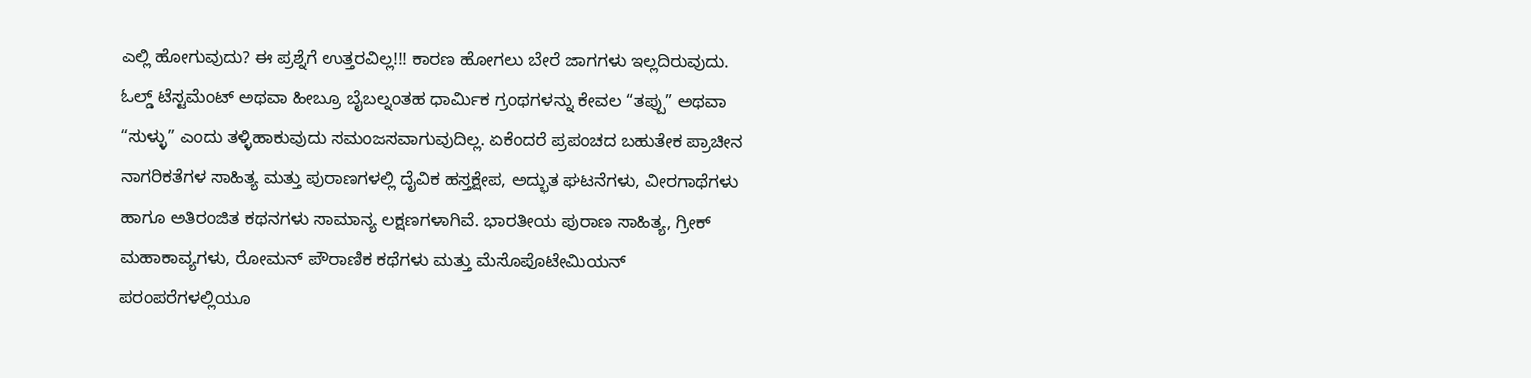ಎಲ್ಲಿ ಹೋಗುವುದು? ಈ ಪ್ರಶ್ನೆಗೆ ಉತ್ತರವಿಲ್ಲ!!! ಕಾರಣ ಹೋಗಲು ಬೇರೆ ಜಾಗಗಳು ಇಲ್ಲದಿರುವುದು.
ಓಲ್ಡ್ ಟೆಸ್ಟಮೆಂಟ್ ಅಥವಾ ಹೀಬ್ರೂ ಬೈಬಲ್ನಂತಹ ಧಾರ್ಮಿಕ ಗ್ರಂಥಗಳನ್ನು ಕೇವಲ “ತಪ್ಪು” ಅಥವಾ “ಸುಳ್ಳು” ಎಂದು ತಳ್ಳಿಹಾಕುವುದು ಸಮಂಜಸವಾಗುವುದಿಲ್ಲ. ಏಕೆಂದರೆ ಪ್ರಪಂಚದ ಬಹುತೇಕ ಪ್ರಾಚೀನ ನಾಗರಿಕತೆಗಳ ಸಾಹಿತ್ಯ ಮತ್ತು ಪುರಾಣಗಳಲ್ಲಿ ದೈವಿಕ ಹಸ್ತಕ್ಷೇಪ, ಅದ್ಭುತ ಘಟನೆಗಳು, ವೀರಗಾಥೆಗಳು ಹಾಗೂ ಅತಿರಂಜಿತ ಕಥನಗಳು ಸಾಮಾನ್ಯ ಲಕ್ಷಣಗಳಾಗಿವೆ. ಭಾರತೀಯ ಪುರಾಣ ಸಾಹಿತ್ಯ, ಗ್ರೀಕ್ ಮಹಾಕಾವ್ಯಗಳು, ರೋಮನ್ ಪೌರಾಣಿಕ ಕಥೆಗಳು ಮತ್ತು ಮೆಸೊಪೊಟೇಮಿಯನ್ ಪರಂಪರೆಗಳಲ್ಲಿಯೂ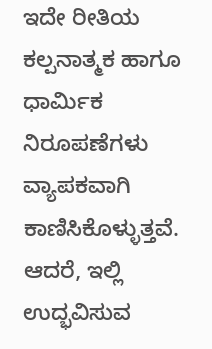ಇದೇ ರೀತಿಯ ಕಲ್ಪನಾತ್ಮಕ ಹಾಗೂ ಧಾರ್ಮಿಕ ನಿರೂಪಣೆಗಳು ವ್ಯಾಪಕವಾಗಿ ಕಾಣಿಸಿಕೊಳ್ಳುತ್ತವೆ. ಆದರೆ, ಇಲ್ಲಿ ಉದ್ಭವಿಸುವ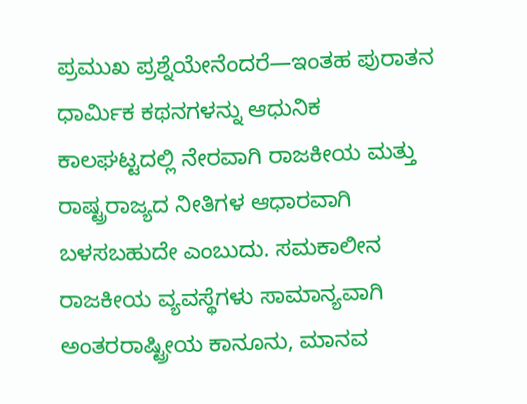ಪ್ರಮುಖ ಪ್ರಶ್ನೆಯೇನೆಂದರೆ—ಇಂತಹ ಪುರಾತನ ಧಾರ್ಮಿಕ ಕಥನಗಳನ್ನು ಆಧುನಿಕ ಕಾಲಘಟ್ಟದಲ್ಲಿ ನೇರವಾಗಿ ರಾಜಕೀಯ ಮತ್ತು ರಾಷ್ಟ್ರರಾಜ್ಯದ ನೀತಿಗಳ ಆಧಾರವಾಗಿ ಬಳಸಬಹುದೇ ಎಂಬುದು. ಸಮಕಾಲೀನ ರಾಜಕೀಯ ವ್ಯವಸ್ಥೆಗಳು ಸಾಮಾನ್ಯವಾಗಿ ಅಂತರರಾಷ್ಟ್ರೀಯ ಕಾನೂನು, ಮಾನವ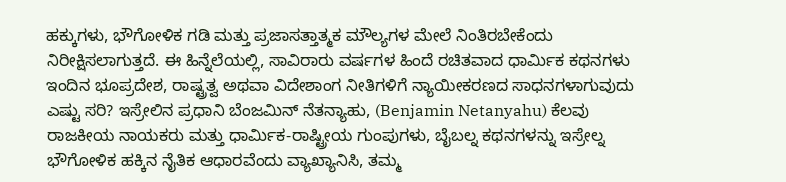ಹಕ್ಕುಗಳು, ಭೌಗೋಳಿಕ ಗಡಿ ಮತ್ತು ಪ್ರಜಾಸತ್ತಾತ್ಮಕ ಮೌಲ್ಯಗಳ ಮೇಲೆ ನಿಂತಿರಬೇಕೆಂದು ನಿರೀಕ್ಷಿಸಲಾಗುತ್ತದೆ. ಈ ಹಿನ್ನೆಲೆಯಲ್ಲಿ, ಸಾವಿರಾರು ವರ್ಷಗಳ ಹಿಂದೆ ರಚಿತವಾದ ಧಾರ್ಮಿಕ ಕಥನಗಳು ಇಂದಿನ ಭೂಪ್ರದೇಶ, ರಾಷ್ಟ್ರತ್ವ ಅಥವಾ ವಿದೇಶಾಂಗ ನೀತಿಗಳಿಗೆ ನ್ಯಾಯೀಕರಣದ ಸಾಧನಗಳಾಗುವುದು ಎಷ್ಟು ಸರಿ? ಇಸ್ರೇಲಿನ ಪ್ರಧಾನಿ ಬೆಂಜಮಿನ್ ನೆತನ್ಯಾಹು, (Benjamin Netanyahu) ಕೆಲವು ರಾಜಕೀಯ ನಾಯಕರು ಮತ್ತು ಧಾರ್ಮಿಕ-ರಾಷ್ಟ್ರೀಯ ಗುಂಪುಗಳು, ಬೈಬಲ್ನ ಕಥನಗಳನ್ನು ಇಸ್ರೇಲ್ನ ಭೌಗೋಳಿಕ ಹಕ್ಕಿನ ನೈತಿಕ ಆಧಾರವೆಂದು ವ್ಯಾಖ್ಯಾನಿಸಿ, ತಮ್ಮ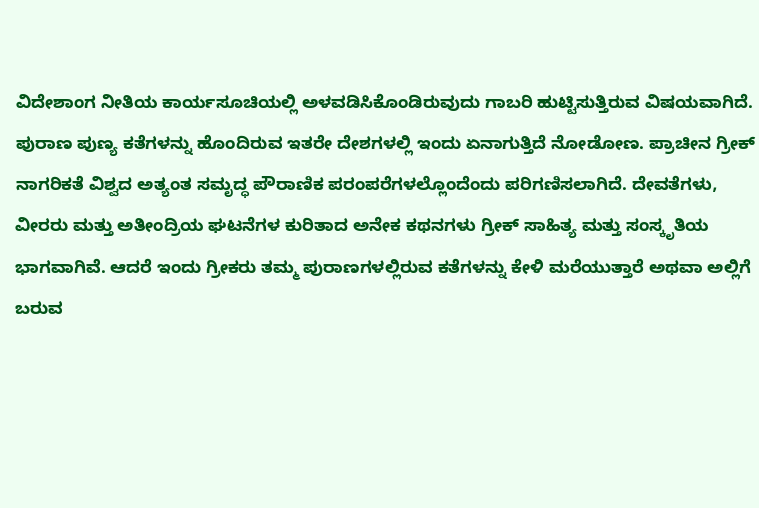ವಿದೇಶಾಂಗ ನೀತಿಯ ಕಾರ್ಯಸೂಚಿಯಲ್ಲಿ ಅಳವಡಿಸಿಕೊಂಡಿರುವುದು ಗಾಬರಿ ಹುಟ್ಟಿಸುತ್ತಿರುವ ವಿಷಯವಾಗಿದೆ.
ಪುರಾಣ ಪುಣ್ಯ ಕತೆಗಳನ್ನು ಹೊಂದಿರುವ ಇತರೇ ದೇಶಗಳಲ್ಲಿ ಇಂದು ಏನಾಗುತ್ತಿದೆ ನೋಡೋಣ. ಪ್ರಾಚೀನ ಗ್ರೀಕ್ ನಾಗರಿಕತೆ ವಿಶ್ವದ ಅತ್ಯಂತ ಸಮೃದ್ಧ ಪೌರಾಣಿಕ ಪರಂಪರೆಗಳಲ್ಲೊಂದೆಂದು ಪರಿಗಣಿಸಲಾಗಿದೆ. ದೇವತೆಗಳು, ವೀರರು ಮತ್ತು ಅತೀಂದ್ರಿಯ ಘಟನೆಗಳ ಕುರಿತಾದ ಅನೇಕ ಕಥನಗಳು ಗ್ರೀಕ್ ಸಾಹಿತ್ಯ ಮತ್ತು ಸಂಸ್ಕೃತಿಯ ಭಾಗವಾಗಿವೆ. ಆದರೆ ಇಂದು ಗ್ರೀಕರು ತಮ್ಮ ಪುರಾಣಗಳಲ್ಲಿರುವ ಕತೆಗಳನ್ನು ಕೇಳಿ ಮರೆಯುತ್ತಾರೆ ಅಥವಾ ಅಲ್ಲಿಗೆ ಬರುವ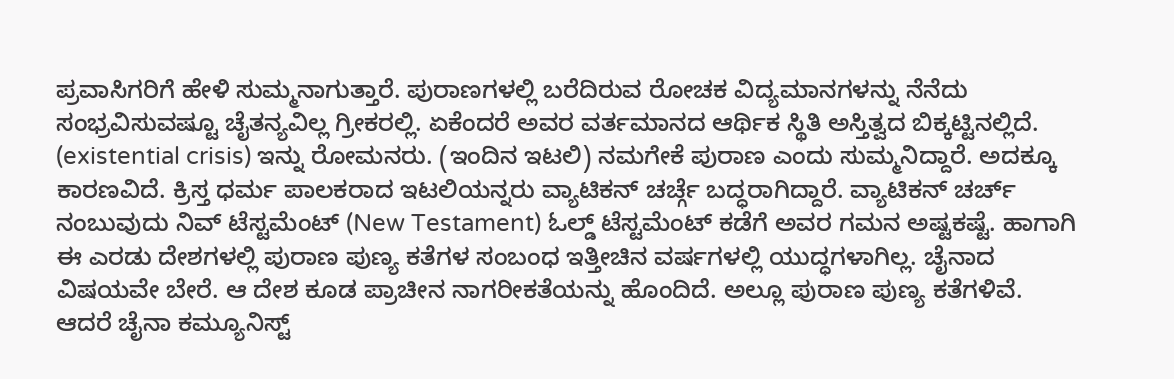ಪ್ರವಾಸಿಗರಿಗೆ ಹೇಳಿ ಸುಮ್ಮನಾಗುತ್ತಾರೆ. ಪುರಾಣಗಳಲ್ಲಿ ಬರೆದಿರುವ ರೋಚಕ ವಿದ್ಯಮಾನಗಳನ್ನು ನೆನೆದು ಸಂಭ್ರವಿಸುವಷ್ಟೂ ಚೈತನ್ಯವಿಲ್ಲ ಗ್ರೀಕರಲ್ಲಿ. ಏಕೆಂದರೆ ಅವರ ವರ್ತಮಾನದ ಆರ್ಥಿಕ ಸ್ಥಿತಿ ಅಸ್ತಿತ್ವದ ಬಿಕ್ಕಟ್ಟಿನಲ್ಲಿದೆ. (existential crisis) ಇನ್ನು ರೋಮನರು. (ಇಂದಿನ ಇಟಲಿ) ನಮಗೇಕೆ ಪುರಾಣ ಎಂದು ಸುಮ್ಮನಿದ್ದಾರೆ. ಅದಕ್ಕೂ ಕಾರಣವಿದೆ. ಕ್ರಿಸ್ತ ಧರ್ಮ ಪಾಲಕರಾದ ಇಟಲಿಯನ್ನರು ವ್ಯಾಟಿಕನ್ ಚರ್ಚ್ಗೆ ಬದ್ಧರಾಗಿದ್ದಾರೆ. ವ್ಯಾಟಿಕನ್ ಚರ್ಚ್ ನಂಬುವುದು ನಿವ್ ಟೆಸ್ಟಮೆಂಟ್ (New Testament) ಓಲ್ಡ್ ಟೆಸ್ಟಮೆಂಟ್ ಕಡೆಗೆ ಅವರ ಗಮನ ಅಷ್ಟಕಷ್ಟೆ. ಹಾಗಾಗಿ ಈ ಎರಡು ದೇಶಗಳಲ್ಲಿ ಪುರಾಣ ಪುಣ್ಯ ಕತೆಗಳ ಸಂಬಂಧ ಇತ್ತೀಚಿನ ವರ್ಷಗಳಲ್ಲಿ ಯುದ್ಧಗಳಾಗಿಲ್ಲ. ಚೈನಾದ ವಿಷಯವೇ ಬೇರೆ. ಆ ದೇಶ ಕೂಡ ಪ್ರಾಚೀನ ನಾಗರೀಕತೆಯನ್ನು ಹೊಂದಿದೆ. ಅಲ್ಲೂ ಪುರಾಣ ಪುಣ್ಯ ಕತೆಗಳಿವೆ. ಆದರೆ ಚೈನಾ ಕಮ್ಯೂನಿಸ್ಟ್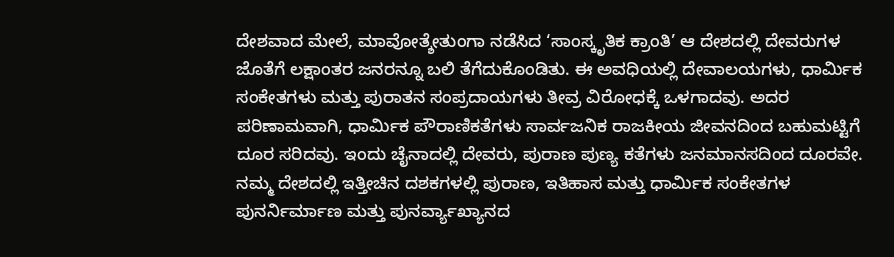ದೇಶವಾದ ಮೇಲೆ, ಮಾವೋತ್ಶೇತುಂಗಾ ನಡೆಸಿದ ‘ಸಾಂಸ್ಕೃತಿಕ ಕ್ರಾಂತಿ’ ಆ ದೇಶದಲ್ಲಿ ದೇವರುಗಳ ಜೊತೆಗೆ ಲಕ್ಷಾಂತರ ಜನರನ್ನೂ ಬಲಿ ತೆಗೆದುಕೊಂಡಿತು. ಈ ಅವಧಿಯಲ್ಲಿ ದೇವಾಲಯಗಳು, ಧಾರ್ಮಿಕ ಸಂಕೇತಗಳು ಮತ್ತು ಪುರಾತನ ಸಂಪ್ರದಾಯಗಳು ತೀವ್ರ ವಿರೋಧಕ್ಕೆ ಒಳಗಾದವು. ಅದರ ಪರಿಣಾಮವಾಗಿ, ಧಾರ್ಮಿಕ ಪೌರಾಣಿಕತೆಗಳು ಸಾರ್ವಜನಿಕ ರಾಜಕೀಯ ಜೀವನದಿಂದ ಬಹುಮಟ್ಟಿಗೆ ದೂರ ಸರಿದವು. ಇಂದು ಚೈನಾದಲ್ಲಿ ದೇವರು, ಪುರಾಣ ಪುಣ್ಯ ಕತೆಗಳು ಜನಮಾನಸದಿಂದ ದೂರವೇ. ನಮ್ಮ ದೇಶದಲ್ಲಿ ಇತ್ತೀಚಿನ ದಶಕಗಳಲ್ಲಿ ಪುರಾಣ, ಇತಿಹಾಸ ಮತ್ತು ಧಾರ್ಮಿಕ ಸಂಕೇತಗಳ ಪುನರ್ನಿರ್ಮಾಣ ಮತ್ತು ಪುನರ್ವ್ಯಾಖ್ಯಾನದ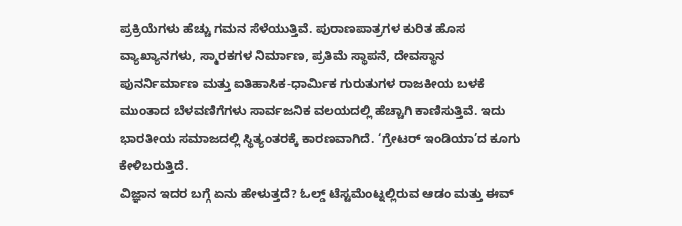ಪ್ರಕ್ರಿಯೆಗಳು ಹೆಚ್ಚು ಗಮನ ಸೆಳೆಯುತ್ತಿವೆ. ಪುರಾಣಪಾತ್ರಗಳ ಕುರಿತ ಹೊಸ ವ್ಯಾಖ್ಯಾನಗಳು, ಸ್ಮಾರಕಗಳ ನಿರ್ಮಾಣ, ಪ್ರತಿಮೆ ಸ್ಥಾಪನೆ, ದೇವಸ್ಥಾನ ಪುನರ್ನಿರ್ಮಾಣ ಮತ್ತು ಐತಿಹಾಸಿಕ-ಧಾರ್ಮಿಕ ಗುರುತುಗಳ ರಾಜಕೀಯ ಬಳಕೆ ಮುಂತಾದ ಬೆಳವಣಿಗೆಗಳು ಸಾರ್ವಜನಿಕ ವಲಯದಲ್ಲಿ ಹೆಚ್ಚಾಗಿ ಕಾಣಿಸುತ್ತಿವೆ. ಇದು ಭಾರತೀಯ ಸಮಾಜದಲ್ಲಿ ಸ್ಥಿತ್ಯಂತರಕ್ಕೆ ಕಾರಣವಾಗಿದೆ. ‘ಗ್ರೇಟರ್ ಇಂಡಿಯಾ’ದ ಕೂಗು ಕೇಳಿಬರುತ್ತಿದೆ.
ವಿಜ್ಞಾನ ಇದರ ಬಗ್ಗೆ ಏನು ಹೇಳುತ್ತದೆ? ಓಲ್ಡ್ ಟೆಸ್ಟಮೆಂಟ್ನಲ್ಲಿರುವ ಆಡಂ ಮತ್ತು ಈವ್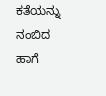ಕತೆಯನ್ನು ನಂಬಿದ ಹಾಗೆ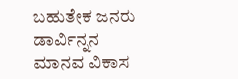ಬಹುತೇಕ ಜನರು ಡಾರ್ವಿನ್ನನ ಮಾನವ ವಿಕಾಸ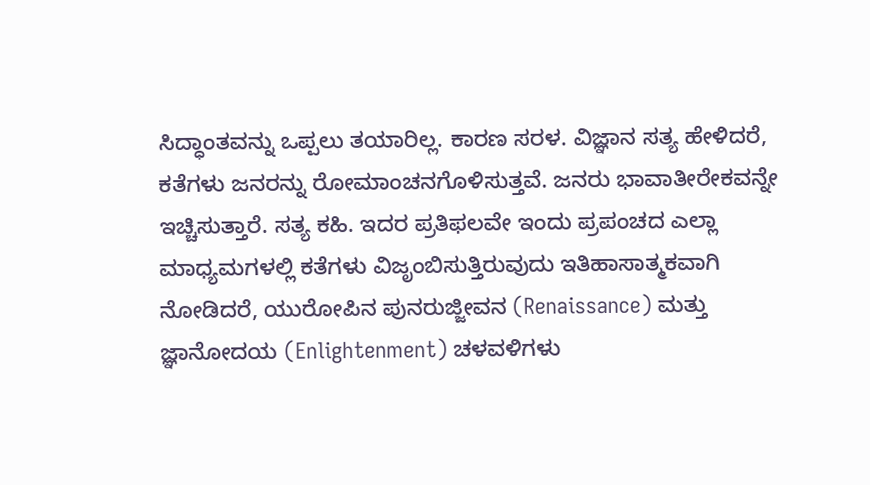ಸಿದ್ಧಾಂತವನ್ನು ಒಪ್ಪಲು ತಯಾರಿಲ್ಲ. ಕಾರಣ ಸರಳ. ವಿಜ್ಞಾನ ಸತ್ಯ ಹೇಳಿದರೆ, ಕತೆಗಳು ಜನರನ್ನು ರೋಮಾಂಚನಗೊಳಿಸುತ್ತವೆ. ಜನರು ಭಾವಾತೀರೇಕವನ್ನೇ ಇಚ್ಚಿಸುತ್ತಾರೆ. ಸತ್ಯ ಕಹಿ. ಇದರ ಪ್ರತಿಫಲವೇ ಇಂದು ಪ್ರಪಂಚದ ಎಲ್ಲಾ ಮಾಧ್ಯಮಗಳಲ್ಲಿ ಕತೆಗಳು ವಿಜೃಂಬಿಸುತ್ತಿರುವುದು ಇತಿಹಾಸಾತ್ಮಕವಾಗಿ ನೋಡಿದರೆ, ಯುರೋಪಿನ ಪುನರುಜ್ಜೀವನ (Renaissance) ಮತ್ತು ಜ್ಞಾನೋದಯ (Enlightenment) ಚಳವಳಿಗಳು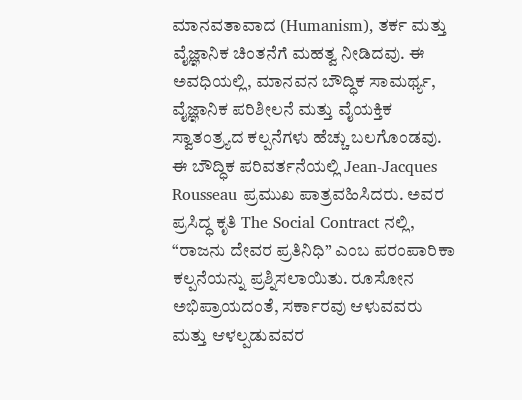ಮಾನವತಾವಾದ (Humanism), ತರ್ಕ ಮತ್ತು ವೈಜ್ಞಾನಿಕ ಚಿಂತನೆಗೆ ಮಹತ್ವ ನೀಡಿದವು. ಈ ಅವಧಿಯಲ್ಲಿ, ಮಾನವನ ಬೌದ್ಧಿಕ ಸಾಮರ್ಥ್ಯ, ವೈಜ್ಞಾನಿಕ ಪರಿಶೀಲನೆ ಮತ್ತು ವೈಯಕ್ತಿಕ ಸ್ವಾತಂತ್ರ್ಯದ ಕಲ್ಪನೆಗಳು ಹೆಚ್ಚು ಬಲಗೊಂಡವು. ಈ ಬೌದ್ಧಿಕ ಪರಿವರ್ತನೆಯಲ್ಲಿ Jean-Jacques Rousseau ಪ್ರಮುಖ ಪಾತ್ರವಹಿಸಿದರು. ಅವರ ಪ್ರಸಿದ್ಧ ಕೃತಿ The Social Contract ನಲ್ಲಿ, “ರಾಜನು ದೇವರ ಪ್ರತಿನಿಧಿ” ಎಂಬ ಪರಂಪಾರಿಕಾ ಕಲ್ಪನೆಯನ್ನು ಪ್ರಶ್ನಿಸಲಾಯಿತು. ರೂಸೋನ ಅಭಿಪ್ರಾಯದಂತೆ, ಸರ್ಕಾರವು ಆಳುವವರು ಮತ್ತು ಆಳಲ್ಪಡುವವರ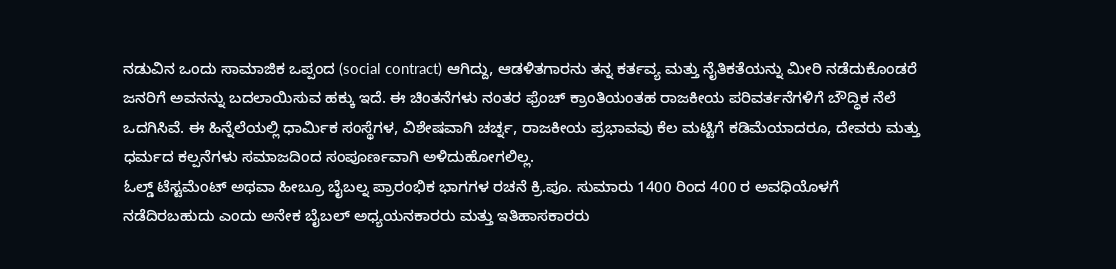ನಡುವಿನ ಒಂದು ಸಾಮಾಜಿಕ ಒಪ್ಪಂದ (social contract) ಆಗಿದ್ದು, ಆಡಳಿತಗಾರನು ತನ್ನ ಕರ್ತವ್ಯ ಮತ್ತು ನೈತಿಕತೆಯನ್ನು ಮೀರಿ ನಡೆದುಕೊಂಡರೆ ಜನರಿಗೆ ಅವನನ್ನು ಬದಲಾಯಿಸುವ ಹಕ್ಕು ಇದೆ. ಈ ಚಿಂತನೆಗಳು ನಂತರ ಫ್ರೆಂಚ್ ಕ್ರಾಂತಿಯಂತಹ ರಾಜಕೀಯ ಪರಿವರ್ತನೆಗಳಿಗೆ ಬೌದ್ಧಿಕ ನೆಲೆ ಒದಗಿಸಿವೆ. ಈ ಹಿನ್ನೆಲೆಯಲ್ಲಿ ಧಾರ್ಮಿಕ ಸಂಸ್ಥೆಗಳ, ವಿಶೇಷವಾಗಿ ಚರ್ಚ್ನ, ರಾಜಕೀಯ ಪ್ರಭಾವವು ಕೆಲ ಮಟ್ಟಿಗೆ ಕಡಿಮೆಯಾದರೂ, ದೇವರು ಮತ್ತು ಧರ್ಮದ ಕಲ್ಪನೆಗಳು ಸಮಾಜದಿಂದ ಸಂಪೂರ್ಣವಾಗಿ ಅಳಿದುಹೋಗಲಿಲ್ಲ.
ಓಲ್ಡ್ ಟೆಸ್ಟಮೆಂಟ್ ಅಥವಾ ಹೀಬ್ರೂ ಬೈಬಲ್ನ ಪ್ರಾರಂಭಿಕ ಭಾಗಗಳ ರಚನೆ ಕ್ರಿ.ಪೂ. ಸುಮಾರು 1400 ರಿಂದ 400 ರ ಅವಧಿಯೊಳಗೆ ನಡೆದಿರಬಹುದು ಎಂದು ಅನೇಕ ಬೈಬಲ್ ಅಧ್ಯಯನಕಾರರು ಮತ್ತು ಇತಿಹಾಸಕಾರರು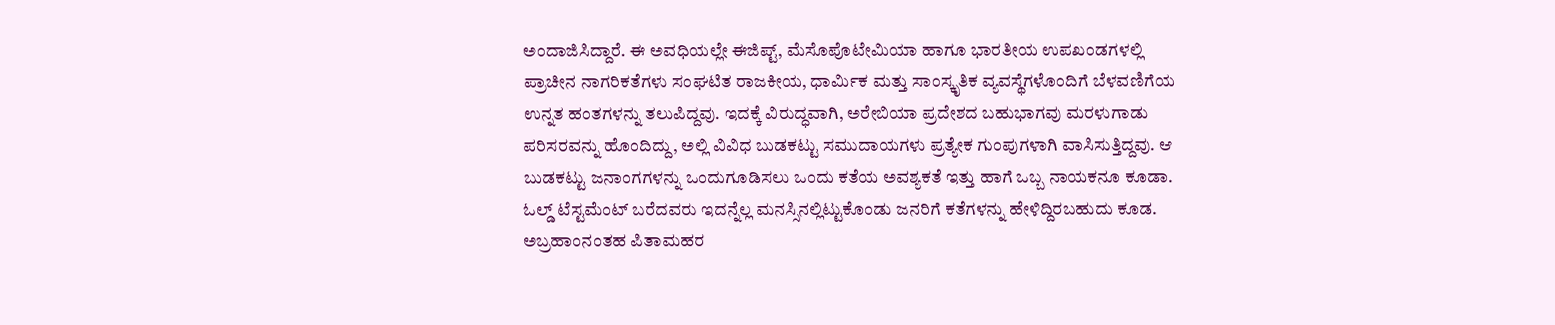ಅಂದಾಜಿಸಿದ್ದಾರೆ. ಈ ಅವಧಿಯಲ್ಲೇ ಈಜಿಪ್ಟ್, ಮೆಸೊಪೊಟೇಮಿಯಾ ಹಾಗೂ ಭಾರತೀಯ ಉಪಖಂಡಗಳಲ್ಲಿ ಪ್ರಾಚೀನ ನಾಗರಿಕತೆಗಳು ಸಂಘಟಿತ ರಾಜಕೀಯ, ಧಾರ್ಮಿಕ ಮತ್ತು ಸಾಂಸ್ಕೃತಿಕ ವ್ಯವಸ್ಥೆಗಳೊಂದಿಗೆ ಬೆಳವಣಿಗೆಯ ಉನ್ನತ ಹಂತಗಳನ್ನು ತಲುಪಿದ್ದವು. ಇದಕ್ಕೆ ವಿರುದ್ಧವಾಗಿ, ಅರೇಬಿಯಾ ಪ್ರದೇಶದ ಬಹುಭಾಗವು ಮರಳುಗಾಡು ಪರಿಸರವನ್ನು ಹೊಂದಿದ್ದು, ಅಲ್ಲಿ ವಿವಿಧ ಬುಡಕಟ್ಟು ಸಮುದಾಯಗಳು ಪ್ರತ್ಯೇಕ ಗುಂಪುಗಳಾಗಿ ವಾಸಿಸುತ್ತಿದ್ದವು. ಆ ಬುಡಕಟ್ಟು ಜನಾಂಗಗಳನ್ನು ಒಂದುಗೂಡಿಸಲು ಒಂದು ಕತೆಯ ಅವಶ್ಯಕತೆ ಇತ್ತು ಹಾಗೆ ಒಬ್ಬ ನಾಯಕನೂ ಕೂಡಾ. ಓಲ್ಡ್ ಟೆಸ್ಟಮೆಂಟ್ ಬರೆದವರು ಇದನ್ನೆಲ್ಲ ಮನಸ್ಸಿನಲ್ಲಿಟ್ಟುಕೊಂಡು ಜನರಿಗೆ ಕತೆಗಳನ್ನು ಹೇಳಿದ್ದಿರಬಹುದು ಕೂಡ. ಅಬ್ರಹಾಂನಂತಹ ಪಿತಾಮಹರ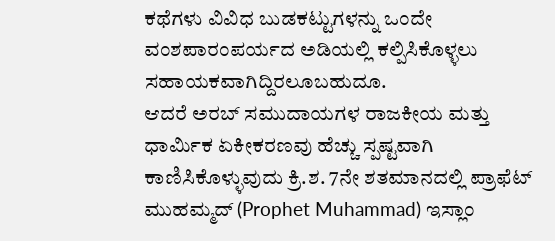ಕಥೆಗಳು ವಿವಿಧ ಬುಡಕಟ್ಟುಗಳನ್ನು ಒಂದೇ ವಂಶಪಾರಂಪರ್ಯದ ಅಡಿಯಲ್ಲಿ ಕಲ್ಪಿಸಿಕೊಳ್ಳಲು ಸಹಾಯಕವಾಗಿದ್ದಿರಲೂಬಹುದೂ.
ಆದರೆ ಅರಬ್ ಸಮುದಾಯಗಳ ರಾಜಕೀಯ ಮತ್ತು ಧಾರ್ಮಿಕ ಏಕೀಕರಣವು ಹೆಚ್ಚು ಸ್ಪಷ್ಟವಾಗಿ ಕಾಣಿಸಿಕೊಳ್ಳುವುದು ಕ್ರಿ.ಶ. 7ನೇ ಶತಮಾನದಲ್ಲಿ ಪ್ರಾಫೆಟ್ ಮುಹಮ್ಮದ್ (Prophet Muhammad) ಇಸ್ಲಾಂ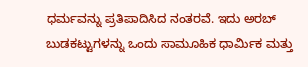ಧರ್ಮವನ್ನು ಪ್ರತಿಪಾದಿಸಿದ ನಂತರವೆ. ಇದು ಅರಬ್ ಬುಡಕಟ್ಟುಗಳನ್ನು ಒಂದು ಸಾಮೂಹಿಕ ಧಾರ್ಮಿಕ ಮತ್ತು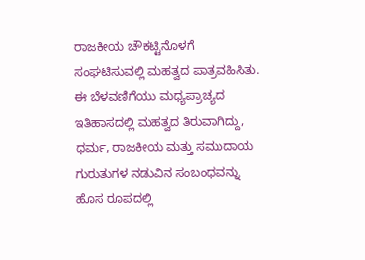ರಾಜಕೀಯ ಚೌಕಟ್ಟಿನೊಳಗೆ ಸಂಘಟಿಸುವಲ್ಲಿ ಮಹತ್ವದ ಪಾತ್ರವಹಿಸಿತು. ಈ ಬೆಳವಣಿಗೆಯು ಮಧ್ಯಪ್ರಾಚ್ಯದ ಇತಿಹಾಸದಲ್ಲಿ ಮಹತ್ವದ ತಿರುವಾಗಿದ್ದು, ಧರ್ಮ, ರಾಜಕೀಯ ಮತ್ತು ಸಮುದಾಯ ಗುರುತುಗಳ ನಡುವಿನ ಸಂಬಂಧವನ್ನು ಹೊಸ ರೂಪದಲ್ಲಿ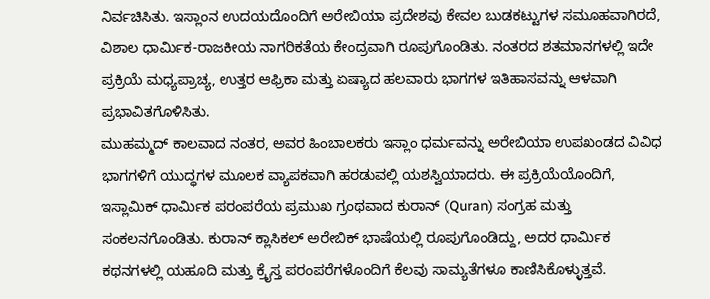ನಿರ್ವಚಿಸಿತು. ಇಸ್ಲಾಂನ ಉದಯದೊಂದಿಗೆ ಅರೇಬಿಯಾ ಪ್ರದೇಶವು ಕೇವಲ ಬುಡಕಟ್ಟುಗಳ ಸಮೂಹವಾಗಿರದೆ, ವಿಶಾಲ ಧಾರ್ಮಿಕ-ರಾಜಕೀಯ ನಾಗರಿಕತೆಯ ಕೇಂದ್ರವಾಗಿ ರೂಪುಗೊಂಡಿತು. ನಂತರದ ಶತಮಾನಗಳಲ್ಲಿ ಇದೇ ಪ್ರಕ್ರಿಯೆ ಮಧ್ಯಪ್ರಾಚ್ಯ, ಉತ್ತರ ಆಫ್ರಿಕಾ ಮತ್ತು ಏಷ್ಯಾದ ಹಲವಾರು ಭಾಗಗಳ ಇತಿಹಾಸವನ್ನು ಆಳವಾಗಿ ಪ್ರಭಾವಿತಗೊಳಿಸಿತು.
ಮುಹಮ್ಮದ್ ಕಾಲವಾದ ನಂತರ, ಅವರ ಹಿಂಬಾಲಕರು ಇಸ್ಲಾಂ ಧರ್ಮವನ್ನು ಅರೇಬಿಯಾ ಉಪಖಂಡದ ವಿವಿಧ ಭಾಗಗಳಿಗೆ ಯುದ್ಧಗಳ ಮೂಲಕ ವ್ಯಾಪಕವಾಗಿ ಹರಡುವಲ್ಲಿ ಯಶಸ್ವಿಯಾದರು. ಈ ಪ್ರಕ್ರಿಯೆಯೊಂದಿಗೆ, ಇಸ್ಲಾಮಿಕ್ ಧಾರ್ಮಿಕ ಪರಂಪರೆಯ ಪ್ರಮುಖ ಗ್ರಂಥವಾದ ಕುರಾನ್ (Quran) ಸಂಗ್ರಹ ಮತ್ತು ಸಂಕಲನಗೊಂಡಿತು. ಕುರಾನ್ ಕ್ಲಾಸಿಕಲ್ ಅರೇಬಿಕ್ ಭಾಷೆಯಲ್ಲಿ ರೂಪುಗೊಂಡಿದ್ದು, ಅದರ ಧಾರ್ಮಿಕ ಕಥನಗಳಲ್ಲಿ ಯಹೂದಿ ಮತ್ತು ಕ್ರೈಸ್ತ ಪರಂಪರೆಗಳೊಂದಿಗೆ ಕೆಲವು ಸಾಮ್ಯತೆಗಳೂ ಕಾಣಿಸಿಕೊಳ್ಳುತ್ತವೆ.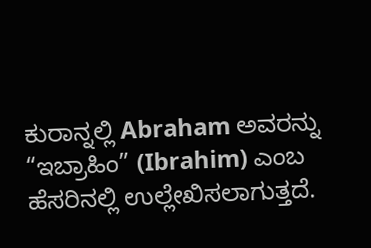ಕುರಾನ್ನಲ್ಲಿ Abraham ಅವರನ್ನು “ಇಬ್ರಾಹಿಂ” (Ibrahim) ಎಂಬ ಹೆಸರಿನಲ್ಲಿ ಉಲ್ಲೇಖಿಸಲಾಗುತ್ತದೆ.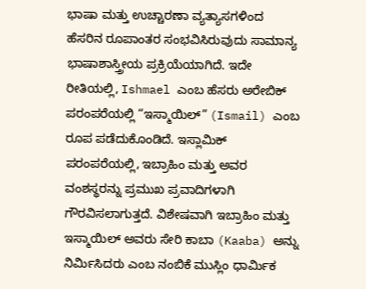ಭಾಷಾ ಮತ್ತು ಉಚ್ಚಾರಣಾ ವ್ಯತ್ಯಾಸಗಳಿಂದ ಹೆಸರಿನ ರೂಪಾಂತರ ಸಂಭವಿಸಿರುವುದು ಸಾಮಾನ್ಯ ಭಾಷಾಶಾಸ್ತ್ರೀಯ ಪ್ರಕ್ರಿಯೆಯಾಗಿದೆ. ಇದೇ ರೀತಿಯಲ್ಲಿ, Ishmael ಎಂಬ ಹೆಸರು ಅರೇಬಿಕ್ ಪರಂಪರೆಯಲ್ಲಿ “ಇಸ್ಮಾಯಿಲ್” (Ismail) ಎಂಬ ರೂಪ ಪಡೆದುಕೊಂಡಿದೆ. ಇಸ್ಲಾಮಿಕ್ ಪರಂಪರೆಯಲ್ಲಿ, ಇಬ್ರಾಹಿಂ ಮತ್ತು ಅವರ ವಂಶಸ್ಥರನ್ನು ಪ್ರಮುಖ ಪ್ರವಾದಿಗಳಾಗಿ ಗೌರವಿಸಲಾಗುತ್ತದೆ. ವಿಶೇಷವಾಗಿ ಇಬ್ರಾಹಿಂ ಮತ್ತು ಇಸ್ಮಾಯಿಲ್ ಅವರು ಸೇರಿ ಕಾಬಾ (Kaaba) ಅನ್ನು ನಿರ್ಮಿಸಿದರು ಎಂಬ ನಂಬಿಕೆ ಮುಸ್ಲಿಂ ಧಾರ್ಮಿಕ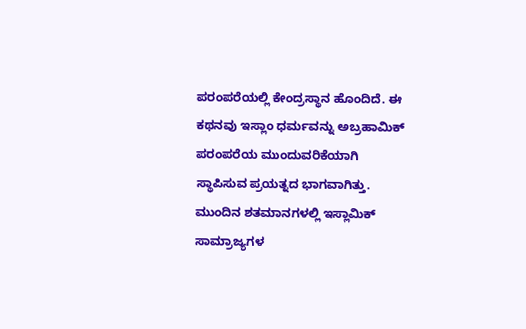ಪರಂಪರೆಯಲ್ಲಿ ಕೇಂದ್ರಸ್ಥಾನ ಹೊಂದಿದೆ. ಈ ಕಥನವು ಇಸ್ಲಾಂ ಧರ್ಮವನ್ನು ಅಬ್ರಹಾಮಿಕ್ ಪರಂಪರೆಯ ಮುಂದುವರಿಕೆಯಾಗಿ ಸ್ಥಾಪಿಸುವ ಪ್ರಯತ್ನದ ಭಾಗವಾಗಿತ್ತು. ಮುಂದಿನ ಶತಮಾನಗಳಲ್ಲಿ ಇಸ್ಲಾಮಿಕ್ ಸಾಮ್ರಾಜ್ಯಗಳ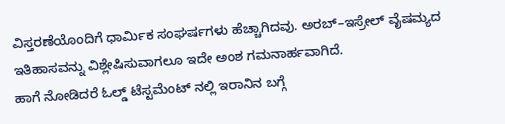ವಿಸ್ತರಣೆಯೊಂದಿಗೆ ಧಾರ್ಮಿಕ ಸಂಘರ್ಷಗಳು ಹೆಚ್ಚಾಗಿದವು. ಅರಬ್–ಇಸ್ರೇಲ್ ವೈಷಮ್ಯದ ಇತಿಹಾಸವನ್ನು ವಿಶ್ಲೇಷಿಸುವಾಗಲೂ ಇದೇ ಅಂಶ ಗಮನಾರ್ಹವಾಗಿದೆ.
ಹಾಗೆ ನೋಡಿದರೆ ಓಲ್ಡ್ ಟೆಸ್ಟಮೆಂಟ್ ನಲ್ಲಿ ಇರಾನಿನ ಬಗ್ಗೆ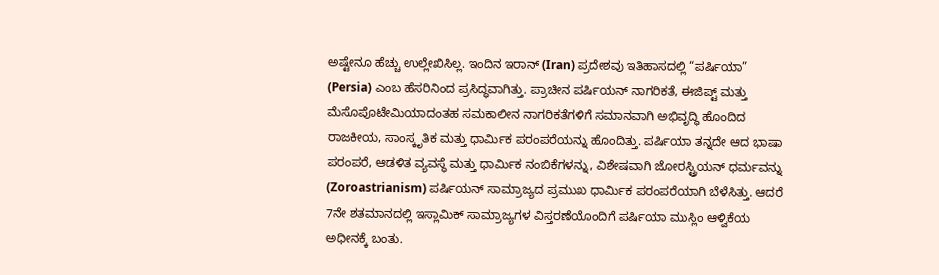ಅಷ್ಟೇನೂ ಹೆಚ್ಚು ಉಲ್ಲೇಖಿಸಿಲ್ಲ. ಇಂದಿನ ಇರಾನ್ (Iran) ಪ್ರದೇಶವು ಇತಿಹಾಸದಲ್ಲಿ “ಪರ್ಷಿಯಾ” (Persia) ಎಂಬ ಹೆಸರಿನಿಂದ ಪ್ರಸಿದ್ಧವಾಗಿತ್ತು. ಪ್ರಾಚೀನ ಪರ್ಷಿಯನ್ ನಾಗರಿಕತೆ, ಈಜಿಪ್ಟ್ ಮತ್ತು ಮೆಸೊಪೊಟೇಮಿಯಾದಂತಹ ಸಮಕಾಲೀನ ನಾಗರಿಕತೆಗಳಿಗೆ ಸಮಾನವಾಗಿ ಅಭಿವೃದ್ಧಿ ಹೊಂದಿದ ರಾಜಕೀಯ, ಸಾಂಸ್ಕೃತಿಕ ಮತ್ತು ಧಾರ್ಮಿಕ ಪರಂಪರೆಯನ್ನು ಹೊಂದಿತ್ತು. ಪರ್ಷಿಯಾ ತನ್ನದೇ ಆದ ಭಾಷಾ ಪರಂಪರೆ, ಆಡಳಿತ ವ್ಯವಸ್ಥೆ ಮತ್ತು ಧಾರ್ಮಿಕ ನಂಬಿಕೆಗಳನ್ನು, ವಿಶೇಷವಾಗಿ ಜೋರಸ್ಟ್ರಿಯನ್ ಧರ್ಮವನ್ನು (Zoroastrianism) ಪರ್ಷಿಯನ್ ಸಾಮ್ರಾಜ್ಯದ ಪ್ರಮುಖ ಧಾರ್ಮಿಕ ಪರಂಪರೆಯಾಗಿ ಬೆಳೆಸಿತ್ತು. ಆದರೆ 7ನೇ ಶತಮಾನದಲ್ಲಿ ಇಸ್ಲಾಮಿಕ್ ಸಾಮ್ರಾಜ್ಯಗಳ ವಿಸ್ತರಣೆಯೊಂದಿಗೆ ಪರ್ಷಿಯಾ ಮುಸ್ಲಿಂ ಆಳ್ವಿಕೆಯ ಅಧೀನಕ್ಕೆ ಬಂತು.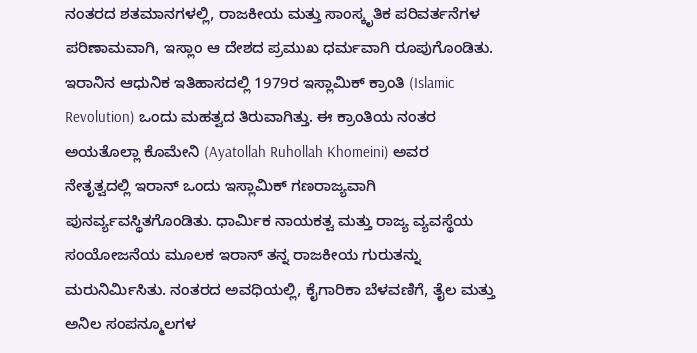ನಂತರದ ಶತಮಾನಗಳಲ್ಲಿ, ರಾಜಕೀಯ ಮತ್ತು ಸಾಂಸ್ಕೃತಿಕ ಪರಿವರ್ತನೆಗಳ ಪರಿಣಾಮವಾಗಿ, ಇಸ್ಲಾಂ ಆ ದೇಶದ ಪ್ರಮುಖ ಧರ್ಮವಾಗಿ ರೂಪುಗೊಂಡಿತು.
ಇರಾನಿನ ಆಧುನಿಕ ಇತಿಹಾಸದಲ್ಲಿ 1979ರ ಇಸ್ಲಾಮಿಕ್ ಕ್ರಾಂತಿ (Islamic Revolution) ಒಂದು ಮಹತ್ವದ ತಿರುವಾಗಿತ್ತು. ಈ ಕ್ರಾಂತಿಯ ನಂತರ ಅಯತೊಲ್ಲಾ ಕೊಮೇನಿ (Ayatollah Ruhollah Khomeini) ಅವರ ನೇತೃತ್ವದಲ್ಲಿ ಇರಾನ್ ಒಂದು ಇಸ್ಲಾಮಿಕ್ ಗಣರಾಜ್ಯವಾಗಿ ಪುನರ್ವ್ಯವಸ್ಥಿತಗೊಂಡಿತು. ಧಾರ್ಮಿಕ ನಾಯಕತ್ವ ಮತ್ತು ರಾಜ್ಯ ವ್ಯವಸ್ಥೆಯ ಸಂಯೋಜನೆಯ ಮೂಲಕ ಇರಾನ್ ತನ್ನ ರಾಜಕೀಯ ಗುರುತನ್ನು ಮರುನಿರ್ಮಿಸಿತು. ನಂತರದ ಅವಧಿಯಲ್ಲಿ, ಕೈಗಾರಿಕಾ ಬೆಳವಣಿಗೆ, ತೈಲ ಮತ್ತು ಅನಿಲ ಸಂಪನ್ಮೂಲಗಳ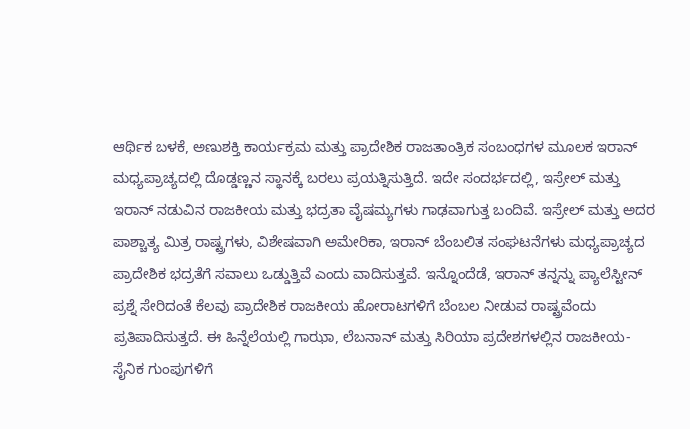ಆರ್ಥಿಕ ಬಳಕೆ, ಅಣುಶಕ್ತಿ ಕಾರ್ಯಕ್ರಮ ಮತ್ತು ಪ್ರಾದೇಶಿಕ ರಾಜತಾಂತ್ರಿಕ ಸಂಬಂಧಗಳ ಮೂಲಕ ಇರಾನ್ ಮಧ್ಯಪ್ರಾಚ್ಯದಲ್ಲಿ ದೊಡ್ಡಣ್ಣನ ಸ್ಥಾನಕ್ಕೆ ಬರಲು ಪ್ರಯತ್ನಿಸುತ್ತಿದೆ. ಇದೇ ಸಂದರ್ಭದಲ್ಲಿ, ಇಸ್ರೇಲ್ ಮತ್ತು ಇರಾನ್ ನಡುವಿನ ರಾಜಕೀಯ ಮತ್ತು ಭದ್ರತಾ ವೈಷಮ್ಯಗಳು ಗಾಢವಾಗುತ್ತ ಬಂದಿವೆ. ಇಸ್ರೇಲ್ ಮತ್ತು ಅದರ ಪಾಶ್ಚಾತ್ಯ ಮಿತ್ರ ರಾಷ್ಟ್ರಗಳು, ವಿಶೇಷವಾಗಿ ಅಮೇರಿಕಾ, ಇರಾನ್ ಬೆಂಬಲಿತ ಸಂಘಟನೆಗಳು ಮಧ್ಯಪ್ರಾಚ್ಯದ ಪ್ರಾದೇಶಿಕ ಭದ್ರತೆಗೆ ಸವಾಲು ಒಡ್ಡುತ್ತಿವೆ ಎಂದು ವಾದಿಸುತ್ತವೆ. ಇನ್ನೊಂದೆಡೆ, ಇರಾನ್ ತನ್ನನ್ನು ಪ್ಯಾಲೆಸ್ಟೀನ್ ಪ್ರಶ್ನೆ ಸೇರಿದಂತೆ ಕೆಲವು ಪ್ರಾದೇಶಿಕ ರಾಜಕೀಯ ಹೋರಾಟಗಳಿಗೆ ಬೆಂಬಲ ನೀಡುವ ರಾಷ್ಟ್ರವೆಂದು ಪ್ರತಿಪಾದಿಸುತ್ತದೆ. ಈ ಹಿನ್ನೆಲೆಯಲ್ಲಿ ಗಾಝಾ, ಲೆಬನಾನ್ ಮತ್ತು ಸಿರಿಯಾ ಪ್ರದೇಶಗಳಲ್ಲಿನ ರಾಜಕೀಯ-ಸೈನಿಕ ಗುಂಪುಗಳಿಗೆ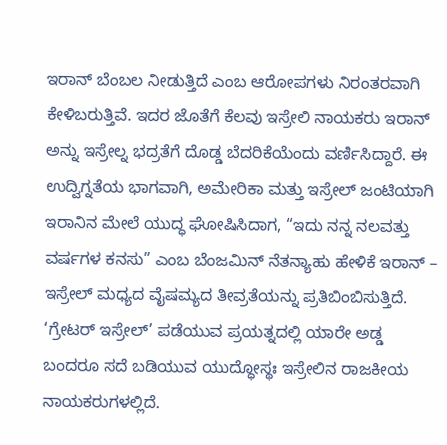ಇರಾನ್ ಬೆಂಬಲ ನೀಡುತ್ತಿದೆ ಎಂಬ ಆರೋಪಗಳು ನಿರಂತರವಾಗಿ ಕೇಳಿಬರುತ್ತಿವೆ. ಇದರ ಜೊತೆಗೆ ಕೆಲವು ಇಸ್ರೇಲಿ ನಾಯಕರು ಇರಾನ್ ಅನ್ನು ಇಸ್ರೇಲ್ನ ಭದ್ರತೆಗೆ ದೊಡ್ಡ ಬೆದರಿಕೆಯೆಂದು ವರ್ಣಿಸಿದ್ದಾರೆ. ಈ ಉದ್ವಿಗ್ನತೆಯ ಭಾಗವಾಗಿ, ಅಮೇರಿಕಾ ಮತ್ತು ಇಸ್ರೇಲ್ ಜಂಟಿಯಾಗಿ ಇರಾನಿನ ಮೇಲೆ ಯುದ್ಧ ಘೋಷಿಸಿದಾಗ, “ಇದು ನನ್ನ ನಲವತ್ತು ವರ್ಷಗಳ ಕನಸು” ಎಂಬ ಬೆಂಜಮಿನ್ ನೆತನ್ಯಾಹು ಹೇಳಿಕೆ ಇರಾನ್ – ಇಸ್ರೇಲ್ ಮಧ್ಯದ ವೈಷಮ್ಯದ ತೀವ್ರತೆಯನ್ನು ಪ್ರತಿಬಿಂಬಿಸುತ್ತಿದೆ. ‘ಗ್ರೇಟರ್ ಇಸ್ರೇಲ್’ ಪಡೆಯುವ ಪ್ರಯತ್ನದಲ್ಲಿ ಯಾರೇ ಅಡ್ಡ ಬಂದರೂ ಸದೆ ಬಡಿಯುವ ಯುದ್ಧೋಸ್ಥಃ ಇಸ್ರೇಲಿನ ರಾಜಕೀಯ ನಾಯಕರುಗಳಲ್ಲಿದೆ.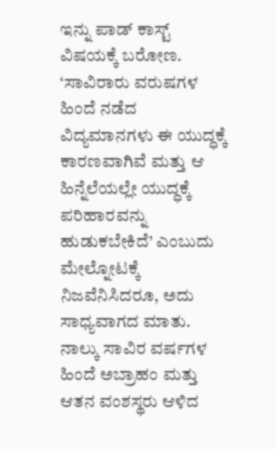ಇನ್ನು ಪಾಡ್ ಕಾಸ್ಟ್ ವಿಷಯಕ್ಕೆ ಬರೋಣ. ‘ಸಾವಿರಾರು ವರುಷಗಳ ಹಿಂದೆ ನಡೆದ ವಿದ್ಯಮಾನಗಳು ಈ ಯುದ್ಧಕ್ಕೆ ಕಾರಣವಾಗಿವೆ ಮತ್ತು ಆ ಹಿನ್ನೆಲೆಯಲ್ಲೇ ಯುದ್ಧಕ್ಕೆ ಪರಿಹಾರವನ್ನು ಹುಡುಕಬೇಕಿದೆ’ ಎಂಬುದು ಮೇಲ್ನೋಟಕ್ಕೆ ನಿಜವೆನಿಸಿದರೂ, ಅದು ಸಾಧ್ಯವಾಗದ ಮಾತು. ನಾಲ್ಕು ಸಾವಿರ ವರ್ಷಗಳ ಹಿಂದೆ ಅಬ್ರಾಹಂ ಮತ್ತು ಆತನ ವಂಶಸ್ಥರು ಆಳಿದ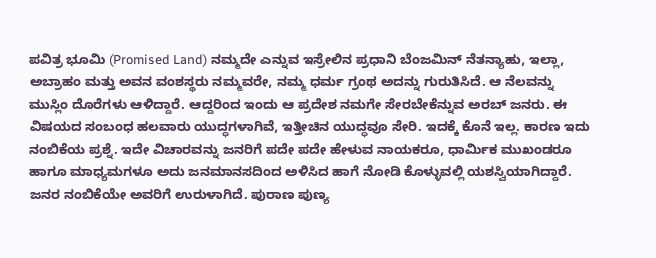ಪವಿತ್ರ ಭೂಮಿ (Promised Land) ನಮ್ಮದೇ ಎನ್ನುವ ಇಸ್ರೇಲಿನ ಪ್ರಧಾನಿ ಬೆಂಜಮಿನ್ ನೆತನ್ಯಾಹು, ಇಲ್ಲಾ, ಅಬ್ರಾಹಂ ಮತ್ತು ಅವನ ವಂಶಸ್ಥರು ನಮ್ಮವರೇ, ನಮ್ಮ ಧರ್ಮ ಗ್ರಂಥ ಅದನ್ನು ಗುರುತಿಸಿದೆ. ಆ ನೆಲವನ್ನು ಮುಸ್ಲಿಂ ದೊರೆಗಳು ಆಳಿದ್ದಾರೆ. ಆದ್ದರಿಂದ ಇಂದು ಆ ಪ್ರದೇಶ ನಮಗೇ ಸೇರಬೇಕೆನ್ನುವ ಅರಬ್ ಜನರು. ಈ ವಿಷಯದ ಸಂಬಂಧ ಹಲವಾರು ಯುದ್ಧಗಳಾಗಿವೆ, ಇತ್ತೀಚಿನ ಯುದ್ಧವೂ ಸೇರಿ. ಇದಕ್ಕೆ ಕೊನೆ ಇಲ್ಲ. ಕಾರಣ ಇದು ನಂಬಿಕೆಯ ಪ್ರಶ್ನೆ. ಇದೇ ವಿಚಾರವನ್ನು ಜನರಿಗೆ ಪದೇ ಪದೇ ಹೇಳುವ ನಾಯಕರೂ, ಧಾರ್ಮಿಕ ಮುಖಂಡರೂ ಹಾಗೂ ಮಾಧ್ಯಮಗಳೂ ಅದು ಜನಮಾನಸದಿಂದ ಅಳಿಸಿದ ಹಾಗೆ ನೋಡಿ ಕೊಳ್ಳುವಲ್ಲಿ ಯಶಸ್ವಿಯಾಗಿದ್ದಾರೆ. ಜನರ ನಂಬಿಕೆಯೇ ಅವರಿಗೆ ಉರುಳಾಗಿದೆ. ಪುರಾಣ ಪುಣ್ಯ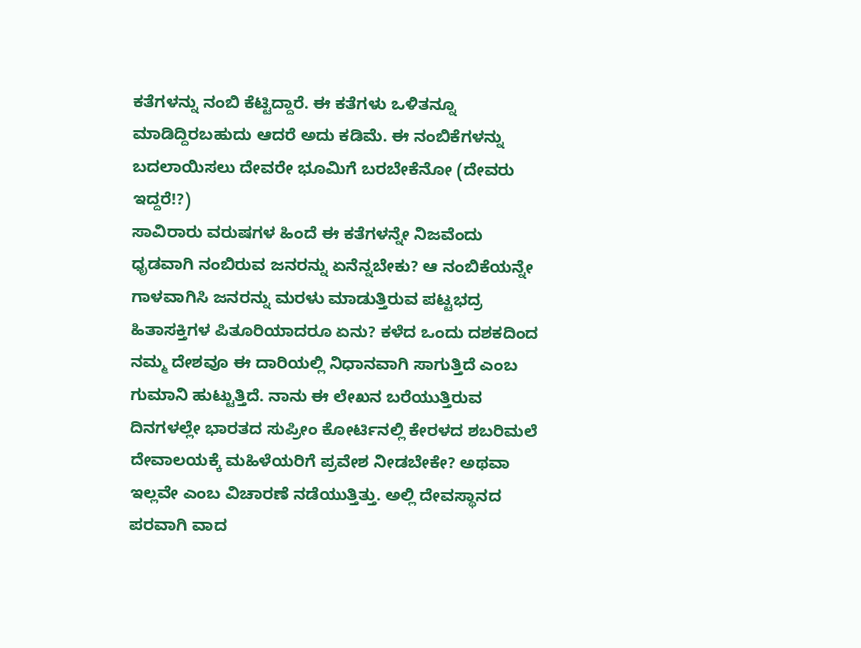ಕತೆಗಳನ್ನು ನಂಬಿ ಕೆಟ್ಟಿದ್ದಾರೆ. ಈ ಕತೆಗಳು ಒಳಿತನ್ನೂ ಮಾಡಿದ್ದಿರಬಹುದು ಆದರೆ ಅದು ಕಡಿಮೆ. ಈ ನಂಬಿಕೆಗಳನ್ನು ಬದಲಾಯಿಸಲು ದೇವರೇ ಭೂಮಿಗೆ ಬರಬೇಕೆನೋ (ದೇವರು ಇದ್ದರೆ!?)
ಸಾವಿರಾರು ವರುಷಗಳ ಹಿಂದೆ ಈ ಕತೆಗಳನ್ನೇ ನಿಜವೆಂದು ಧೃಡವಾಗಿ ನಂಬಿರುವ ಜನರನ್ನು ಏನೆನ್ನಬೇಕು? ಆ ನಂಬಿಕೆಯನ್ನೇ ಗಾಳವಾಗಿಸಿ ಜನರನ್ನು ಮರಳು ಮಾಡುತ್ತಿರುವ ಪಟ್ಟಭದ್ರ ಹಿತಾಸಕ್ತಿಗಳ ಪಿತೂರಿಯಾದರೂ ಏನು? ಕಳೆದ ಒಂದು ದಶಕದಿಂದ ನಮ್ಮ ದೇಶವೂ ಈ ದಾರಿಯಲ್ಲಿ ನಿಧಾನವಾಗಿ ಸಾಗುತ್ತಿದೆ ಎಂಬ ಗುಮಾನಿ ಹುಟ್ಟುತ್ತಿದೆ. ನಾನು ಈ ಲೇಖನ ಬರೆಯುತ್ತಿರುವ ದಿನಗಳಲ್ಲೇ ಭಾರತದ ಸುಪ್ರೀಂ ಕೋರ್ಟಿನಲ್ಲಿ ಕೇರಳದ ಶಬರಿಮಲೆ ದೇವಾಲಯಕ್ಕೆ ಮಹಿಳೆಯರಿಗೆ ಪ್ರವೇಶ ನೀಡಬೇಕೇ? ಅಥವಾ ಇಲ್ಲವೇ ಎಂಬ ವಿಚಾರಣೆ ನಡೆಯುತ್ತಿತ್ತು. ಅಲ್ಲಿ ದೇವಸ್ಥಾನದ ಪರವಾಗಿ ವಾದ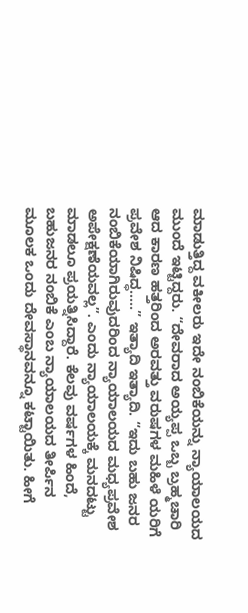ಮಾಡುತ್ತಿದ್ದ ವಕೀಲರು ಇದೇ ನಂಬಿಕೆಯನ್ನು ನ್ಯಾಯಾಲಯದ ಮುಂದೆ ಇಟ್ಟಿದ್ದರು. “ದೇವರಾದ ಅಯ್ಯಪ್ಪ ಒಬ್ಬ ಬ್ರಹ್ಮಚಾರಿ ಆದ ಕಾರಣ ಹತ್ತರಿಂದ ಅರವತ್ತು ವರುಷಗಳ ಮಹಿಳೆ ಯರಿಗೆ ಪ್ರವೇಶ ನಿಷಿದ್ಧ…..” ಇತ್ಯಾದಿ ಇತ್ಯಾದಿ. “ಇದು ಬಹು ಜನರ ನಂಬಿಕೆಯಾಗಿರುವುದರಿಂದ ನ್ಯಾಯಾಲಯದ ಮಧ್ಯಪ್ರವೇಶ ಅಪೇಕ್ಷಣೆಯವಲ್ಲ”. ಎಂದು ನ್ಯಾಯಾಲಯಕ್ಕೆ ಮನದಟ್ಟು ಮಾಡಲೂ ಪ್ರಯತ್ನಿಸಿದ್ದಾರೆ. ಕೆಲವು ವರ್ಷಗಳ ಹಿಂದೆ, ಬಹುಜನರ ನಂಬಿಕೆ ಎಂಬ ನ್ಯಾಯಾಲಯದ ತೀರ್ಪಿನ ಮೂಲಕ ಒಂದು ದೇವಸ್ಥಾನವನ್ನೂ ಕಟ್ಟಾಯಿತು. ಹೀಗೆ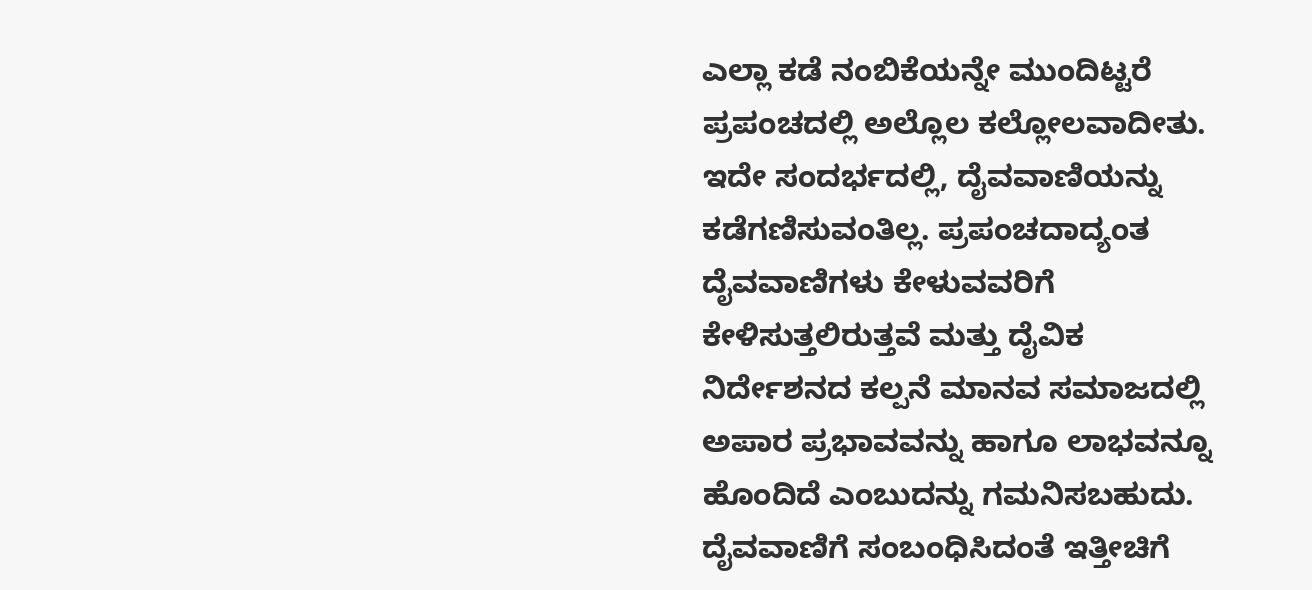ಎಲ್ಲಾ ಕಡೆ ನಂಬಿಕೆಯನ್ನೇ ಮುಂದಿಟ್ಟರೆ ಪ್ರಪಂಚದಲ್ಲಿ ಅಲ್ಲೊಲ ಕಲ್ಲೋಲವಾದೀತು.
ಇದೇ ಸಂದರ್ಭದಲ್ಲಿ, ದೈವವಾಣಿಯನ್ನು ಕಡೆಗಣಿಸುವಂತಿಲ್ಲ. ಪ್ರಪಂಚದಾದ್ಯಂತ ದೈವವಾಣಿಗಳು ಕೇಳುವವರಿಗೆ ಕೇಳಿಸುತ್ತಲಿರುತ್ತವೆ ಮತ್ತು ದೈವಿಕ ನಿರ್ದೇಶನದ ಕಲ್ಪನೆ ಮಾನವ ಸಮಾಜದಲ್ಲಿ ಅಪಾರ ಪ್ರಭಾವವನ್ನು ಹಾಗೂ ಲಾಭವನ್ನೂ ಹೊಂದಿದೆ ಎಂಬುದನ್ನು ಗಮನಿಸಬಹುದು. ದೈವವಾಣಿಗೆ ಸಂಬಂಧಿಸಿದಂತೆ ಇತ್ತೀಚಿಗೆ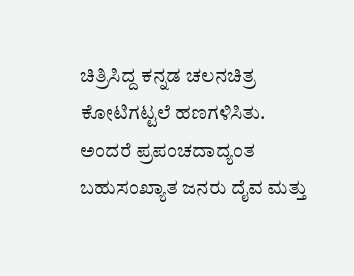ಚಿತ್ರಿಸಿದ್ದ ಕನ್ನಡ ಚಲನಚಿತ್ರ ಕೋಟಿಗಟ್ಟಲೆ ಹಣಗಳಿಸಿತು. ಅಂದರೆ ಪ್ರಪಂಚದಾದ್ಯಂತ ಬಹುಸಂಖ್ಯಾತ ಜನರು ದೈವ ಮತ್ತು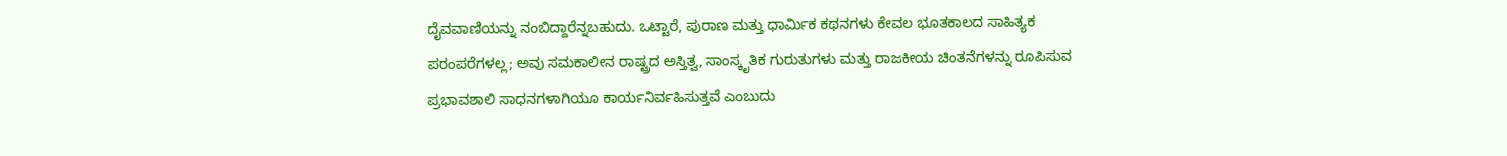ದೈವವಾಣಿಯನ್ನು ನಂಬಿದ್ದಾರೆನ್ನಬಹುದು. ಒಟ್ಟಾರೆ, ಪುರಾಣ ಮತ್ತು ಧಾರ್ಮಿಕ ಕಥನಗಳು ಕೇವಲ ಭೂತಕಾಲದ ಸಾಹಿತ್ಯಕ ಪರಂಪರೆಗಳಲ್ಲ; ಅವು ಸಮಕಾಲೀನ ರಾಷ್ಟ್ರದ ಅಸ್ತಿತ್ವ, ಸಾಂಸ್ಕೃತಿಕ ಗುರುತುಗಳು ಮತ್ತು ರಾಜಕೀಯ ಚಿಂತನೆಗಳನ್ನು ರೂಪಿಸುವ ಪ್ರಭಾವಶಾಲಿ ಸಾಧನಗಳಾಗಿಯೂ ಕಾರ್ಯನಿರ್ವಹಿಸುತ್ತವೆ ಎಂಬುದು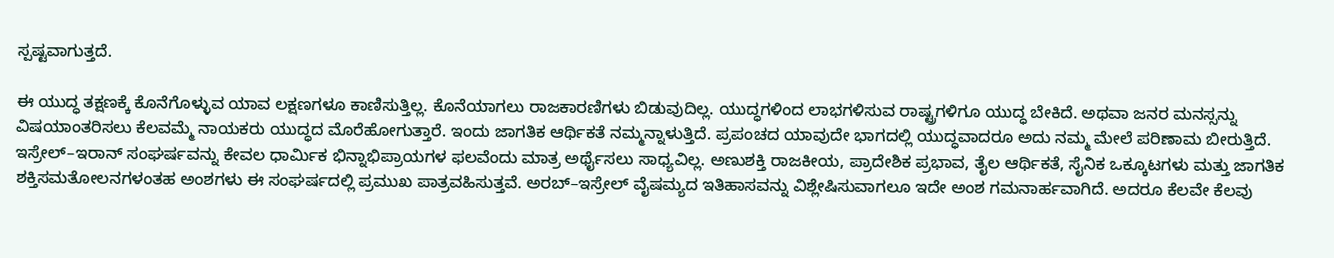ಸ್ಪಷ್ಟವಾಗುತ್ತದೆ.

ಈ ಯುದ್ಧ ತಕ್ಷಣಕ್ಕೆ ಕೊನೆಗೊಳ್ಳುವ ಯಾವ ಲಕ್ಷಣಗಳೂ ಕಾಣಿಸುತ್ತಿಲ್ಲ. ಕೊನೆಯಾಗಲು ರಾಜಕಾರಣಿಗಳು ಬಿಡುವುದಿಲ್ಲ. ಯುದ್ಧಗಳಿಂದ ಲಾಭಗಳಿಸುವ ರಾಷ್ಟ್ರಗಳಿಗೂ ಯುದ್ಧ ಬೇಕಿದೆ. ಅಥವಾ ಜನರ ಮನಸ್ಸನ್ನು ವಿಷಯಾಂತರಿಸಲು ಕೆಲವಮ್ಮೆ ನಾಯಕರು ಯುದ್ಧದ ಮೊರೆಹೋಗುತ್ತಾರೆ. ಇಂದು ಜಾಗತಿಕ ಆರ್ಥಿಕತೆ ನಮ್ಮನ್ನಾಳುತ್ತಿದೆ. ಪ್ರಪಂಚದ ಯಾವುದೇ ಭಾಗದಲ್ಲಿ ಯುದ್ಧವಾದರೂ ಅದು ನಮ್ಮ ಮೇಲೆ ಪರಿಣಾಮ ಬೀರುತ್ತಿದೆ. ಇಸ್ರೇಲ್–ಇರಾನ್ ಸಂಘರ್ಷವನ್ನು ಕೇವಲ ಧಾರ್ಮಿಕ ಭಿನ್ನಾಭಿಪ್ರಾಯಗಳ ಫಲವೆಂದು ಮಾತ್ರ ಅರ್ಥೈಸಲು ಸಾಧ್ಯವಿಲ್ಲ. ಅಣುಶಕ್ತಿ ರಾಜಕೀಯ, ಪ್ರಾದೇಶಿಕ ಪ್ರಭಾವ, ತೈಲ ಆರ್ಥಿಕತೆ, ಸೈನಿಕ ಒಕ್ಕೂಟಗಳು ಮತ್ತು ಜಾಗತಿಕ ಶಕ್ತಿಸಮತೋಲನಗಳಂತಹ ಅಂಶಗಳು ಈ ಸಂಘರ್ಷದಲ್ಲಿ ಪ್ರಮುಖ ಪಾತ್ರವಹಿಸುತ್ತವೆ. ಅರಬ್–ಇಸ್ರೇಲ್ ವೈಷಮ್ಯದ ಇತಿಹಾಸವನ್ನು ವಿಶ್ಲೇಷಿಸುವಾಗಲೂ ಇದೇ ಅಂಶ ಗಮನಾರ್ಹವಾಗಿದೆ. ಅದರೂ ಕೆಲವೇ ಕೆಲವು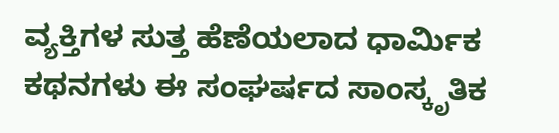ವ್ಯಕ್ತಿಗಳ ಸುತ್ತ ಹೆಣೆಯಲಾದ ಧಾರ್ಮಿಕ ಕಥನಗಳು ಈ ಸಂಘರ್ಷದ ಸಾಂಸ್ಕೃತಿಕ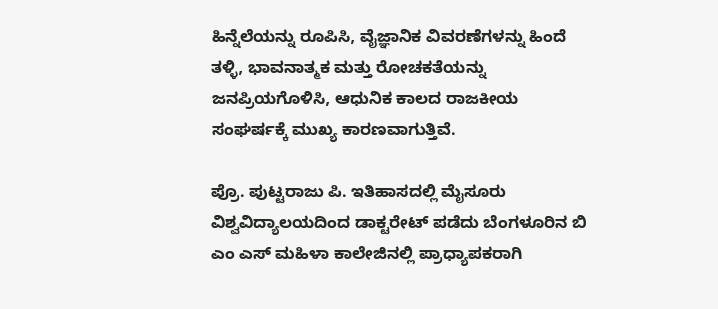ಹಿನ್ನೆಲೆಯನ್ನು ರೂಪಿಸಿ, ವೈಜ್ಞಾನಿಕ ವಿವರಣೆಗಳನ್ನು ಹಿಂದೆ ತಳ್ಳಿ, ಭಾವನಾತ್ಮಕ ಮತ್ತು ರೋಚಕತೆಯನ್ನು ಜನಪ್ರಿಯಗೊಳಿಸಿ, ಆಧುನಿಕ ಕಾಲದ ರಾಜಕೀಯ ಸಂಘರ್ಷಕ್ಕೆ ಮುಖ್ಯ ಕಾರಣವಾಗುತ್ತಿವೆ.

ಪ್ರೊ. ಪುಟ್ಟರಾಜು ಪಿ. ಇತಿಹಾಸದಲ್ಲಿ ಮೈಸೂರು ವಿಶ್ವವಿದ್ಯಾಲಯದಿಂದ ಡಾಕ್ಟರೇಟ್ ಪಡೆದು ಬೆಂಗಳೂರಿನ ಬಿ ಎಂ ಎಸ್ ಮಹಿಳಾ ಕಾಲೇಜಿನಲ್ಲಿ ಪ್ರಾಧ್ಯಾಪಕರಾಗಿ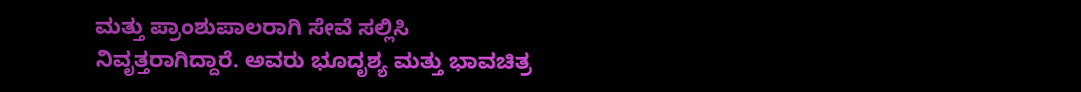ಮತ್ತು ಪ್ರಾಂಶುಪಾಲರಾಗಿ ಸೇವೆ ಸಲ್ಲಿಸಿ ನಿವೃತ್ತರಾಗಿದ್ದಾರೆ. ಅವರು ಭೂದೃಶ್ಯ ಮತ್ತು ಭಾವಚಿತ್ರ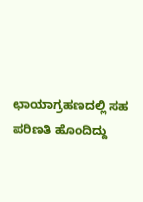ಛಾಯಾಗ್ರಹಣದಲ್ಲಿ ಸಹ ಪರಿಣತಿ ಹೊಂದಿದ್ದು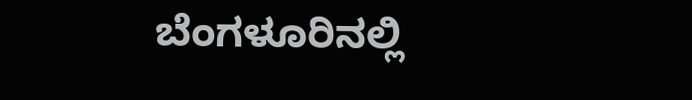ಬೆಂಗಳೂರಿನಲ್ಲಿ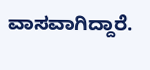ವಾಸವಾಗಿದ್ದಾರೆ.